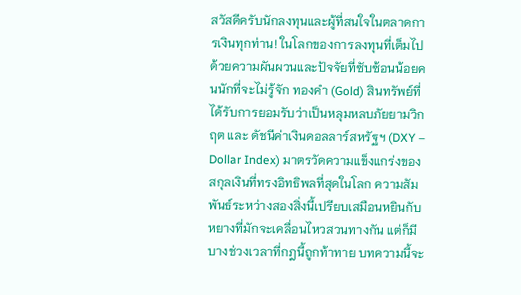สวัสดีครับนักลงทุนและผู้ที่สนใจในตลาดการเงินทุกท่าน! ในโลกของการลงทุนที่เต็มไปด้วยความผันผวนและปัจจัยที่ซับซ้อนน้อยคนนักที่จะไม่รู้จัก ทองคำ (Gold) สินทรัพย์ที่ได้รับการยอมรับว่าเป็นหลุมหลบภัยยามวิกฤต และ ดัชนีค่าเงินดอลลาร์สหรัฐฯ (DXY – Dollar Index) มาตรวัดความแข็งแกร่งของสกุลเงินที่ทรงอิทธิพลที่สุดในโลก ความสัมพันธ์ระหว่างสองสิ่งนี้เปรียบเสมือนหยินกับหยางที่มักจะเคลื่อนไหวสวนทางกัน แต่ก็มีบางช่วงเวลาที่กฎนี้ถูกท้าทาย บทความนี้จะ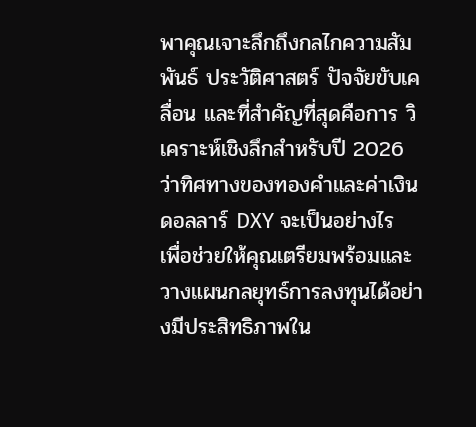พาคุณเจาะลึกถึงกลไกความสัมพันธ์ ประวัติศาสตร์ ปัจจัยขับเคลื่อน และที่สำคัญที่สุดคือการ วิเคราะห์เชิงลึกสำหรับปี 2026 ว่าทิศทางของทองคำและค่าเงินดอลลาร์ DXY จะเป็นอย่างไร เพื่อช่วยให้คุณเตรียมพร้อมและวางแผนกลยุทธ์การลงทุนได้อย่างมีประสิทธิภาพใน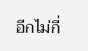อีกไม่กี่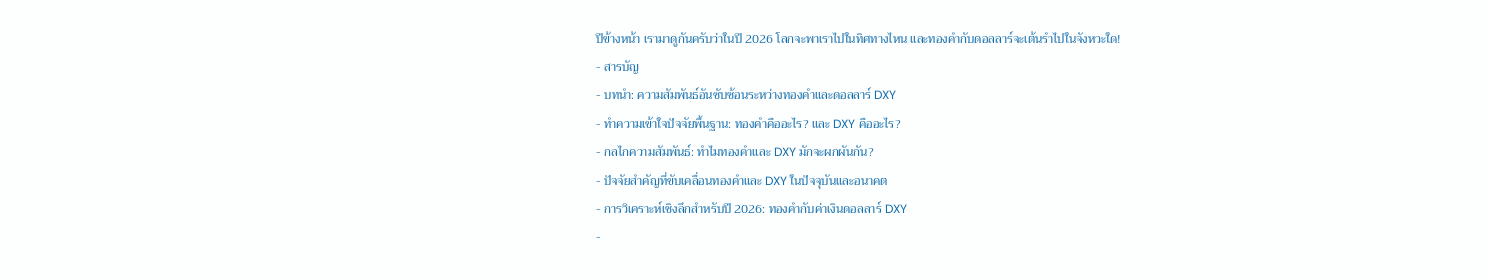ปีข้างหน้า เรามาดูกันครับว่าในปี 2026 โลกจะพาเราไปในทิศทางไหน และทองคำกับดอลลาร์จะเต้นรำไปในจังหวะใด!
- สารบัญ
- บทนำ: ความสัมพันธ์อันซับซ้อนระหว่างทองคำและดอลลาร์ DXY
- ทำความเข้าใจปัจจัยพื้นฐาน: ทองคำคืออะไร? และ DXY คืออะไร?
- กลไกความสัมพันธ์: ทำไมทองคำและ DXY มักจะผกผันกัน?
- ปัจจัยสำคัญที่ขับเคลื่อนทองคำและ DXY ในปัจจุบันและอนาคต
- การวิเคราะห์เชิงลึกสำหรับปี 2026: ทองคำกับค่าเงินดอลลาร์ DXY
-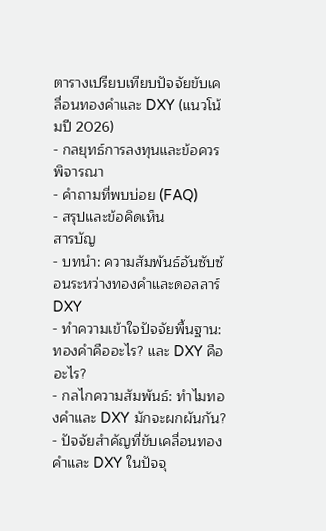ตารางเปรียบเทียบปัจจัยขับเคลื่อนทองคำและ DXY (แนวโน้มปี 2026)
- กลยุทธ์การลงทุนและข้อควรพิจารณา
- คำถามที่พบบ่อย (FAQ)
- สรุปและข้อคิดเห็น
สารบัญ
- บทนำ: ความสัมพันธ์อันซับซ้อนระหว่างทองคำและดอลลาร์ DXY
- ทำความเข้าใจปัจจัยพื้นฐาน: ทองคำคืออะไร? และ DXY คืออะไร?
- กลไกความสัมพันธ์: ทำไมทองคำและ DXY มักจะผกผันกัน?
- ปัจจัยสำคัญที่ขับเคลื่อนทองคำและ DXY ในปัจจุ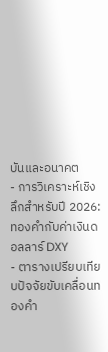บันและอนาคต
- การวิเคราะห์เชิงลึกสำหรับปี 2026: ทองคำกับค่าเงินดอลลาร์ DXY
- ตารางเปรียบเทียบปัจจัยขับเคลื่อนทองคำ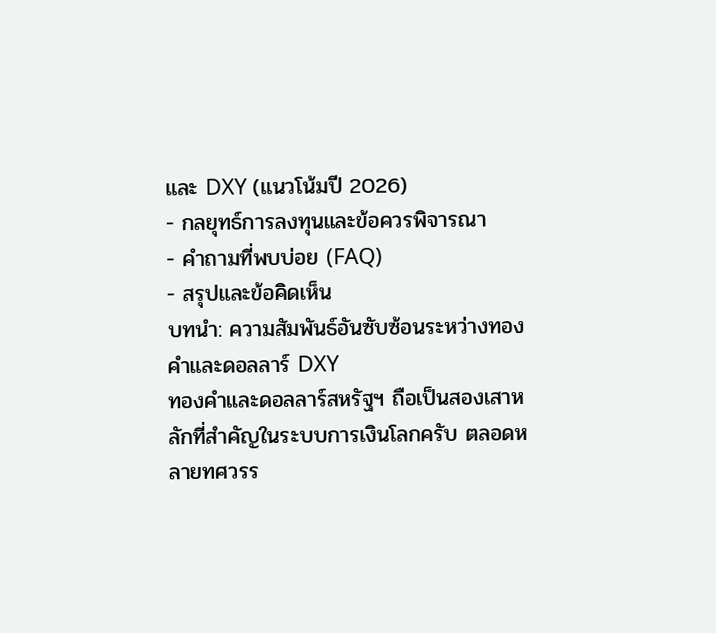และ DXY (แนวโน้มปี 2026)
- กลยุทธ์การลงทุนและข้อควรพิจารณา
- คำถามที่พบบ่อย (FAQ)
- สรุปและข้อคิดเห็น
บทนำ: ความสัมพันธ์อันซับซ้อนระหว่างทองคำและดอลลาร์ DXY
ทองคำและดอลลาร์สหรัฐฯ ถือเป็นสองเสาหลักที่สำคัญในระบบการเงินโลกครับ ตลอดหลายทศวรร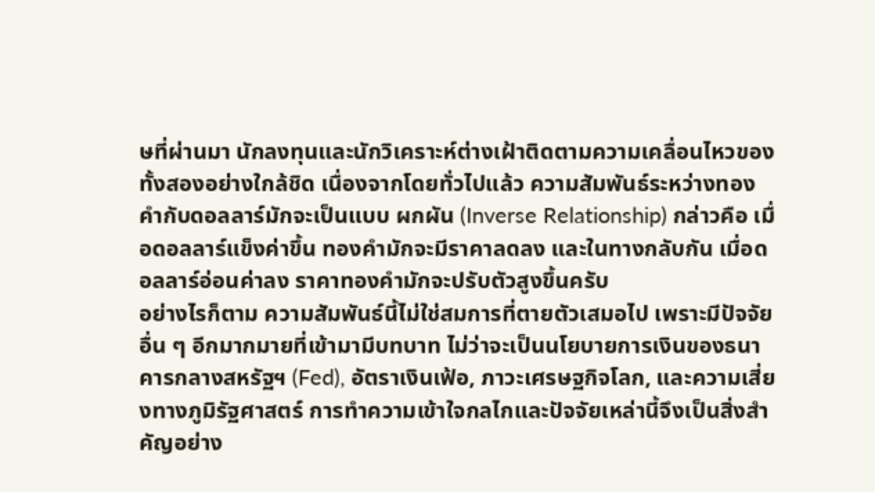ษที่ผ่านมา นักลงทุนและนักวิเคราะห์ต่างเฝ้าติดตามความเคลื่อนไหวของทั้งสองอย่างใกล้ชิด เนื่องจากโดยทั่วไปแล้ว ความสัมพันธ์ระหว่างทองคำกับดอลลาร์มักจะเป็นแบบ ผกผัน (Inverse Relationship) กล่าวคือ เมื่อดอลลาร์แข็งค่าขึ้น ทองคำมักจะมีราคาลดลง และในทางกลับกัน เมื่อดอลลาร์อ่อนค่าลง ราคาทองคำมักจะปรับตัวสูงขึ้นครับ
อย่างไรก็ตาม ความสัมพันธ์นี้ไม่ใช่สมการที่ตายตัวเสมอไป เพราะมีปัจจัยอื่น ๆ อีกมากมายที่เข้ามามีบทบาท ไม่ว่าจะเป็นนโยบายการเงินของธนาคารกลางสหรัฐฯ (Fed), อัตราเงินเฟ้อ, ภาวะเศรษฐกิจโลก, และความเสี่ยงทางภูมิรัฐศาสตร์ การทำความเข้าใจกลไกและปัจจัยเหล่านี้จึงเป็นสิ่งสำคัญอย่าง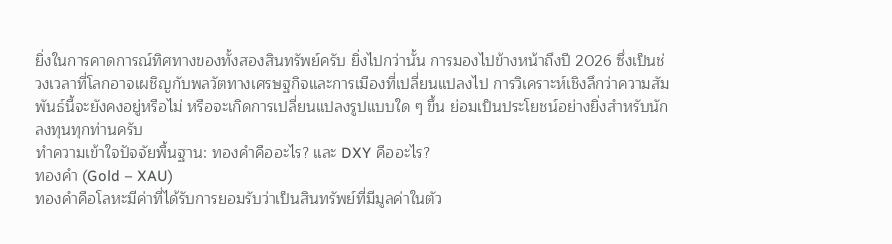ยิ่งในการคาดการณ์ทิศทางของทั้งสองสินทรัพย์ครับ ยิ่งไปกว่านั้น การมองไปข้างหน้าถึงปี 2026 ซึ่งเป็นช่วงเวลาที่โลกอาจเผชิญกับพลวัตทางเศรษฐกิจและการเมืองที่เปลี่ยนแปลงไป การวิเคราะห์เชิงลึกว่าความสัมพันธ์นี้จะยังคงอยู่หรือไม่ หรือจะเกิดการเปลี่ยนแปลงรูปแบบใด ๆ ขึ้น ย่อมเป็นประโยชน์อย่างยิ่งสำหรับนักลงทุนทุกท่านครับ
ทำความเข้าใจปัจจัยพื้นฐาน: ทองคำคืออะไร? และ DXY คืออะไร?
ทองคำ (Gold – XAU)
ทองคำคือโลหะมีค่าที่ได้รับการยอมรับว่าเป็นสินทรัพย์ที่มีมูลค่าในตัว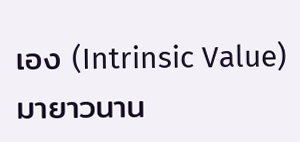เอง (Intrinsic Value) มายาวนาน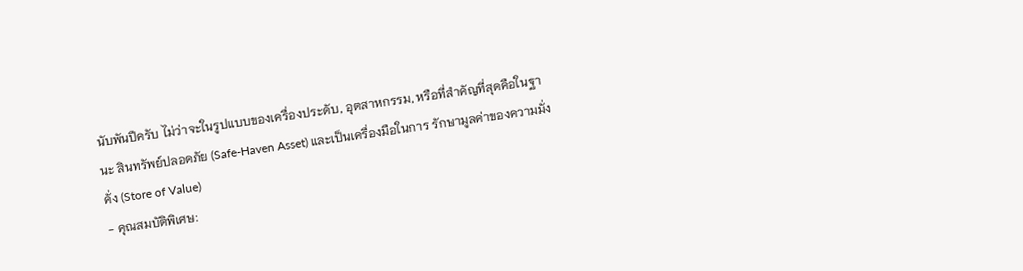นับพันปีครับ ไม่ว่าจะในรูปแบบของเครื่องประดับ, อุตสาหกรรม, หรือที่สำคัญที่สุดคือในฐานะ สินทรัพย์ปลอดภัย (Safe-Haven Asset) และเป็นเครื่องมือในการ รักษามูลค่าของความมั่งคั่ง (Store of Value)
- คุณสมบัติพิเศษ: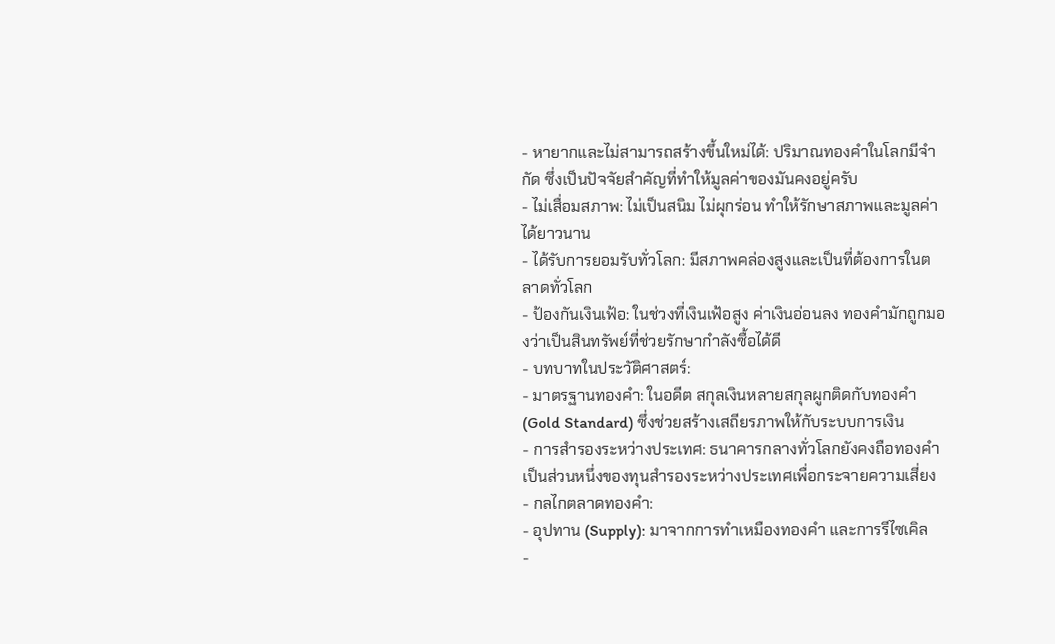- หายากและไม่สามารถสร้างขึ้นใหม่ได้: ปริมาณทองคำในโลกมีจำกัด ซึ่งเป็นปัจจัยสำคัญที่ทำให้มูลค่าของมันคงอยู่ครับ
- ไม่เสื่อมสภาพ: ไม่เป็นสนิม ไม่ผุกร่อน ทำให้รักษาสภาพและมูลค่าได้ยาวนาน
- ได้รับการยอมรับทั่วโลก: มีสภาพคล่องสูงและเป็นที่ต้องการในตลาดทั่วโลก
- ป้องกันเงินเฟ้อ: ในช่วงที่เงินเฟ้อสูง ค่าเงินอ่อนลง ทองคำมักถูกมองว่าเป็นสินทรัพย์ที่ช่วยรักษากำลังซื้อได้ดี
- บทบาทในประวัติศาสตร์:
- มาตรฐานทองคำ: ในอดีต สกุลเงินหลายสกุลผูกติดกับทองคำ (Gold Standard) ซึ่งช่วยสร้างเสถียรภาพให้กับระบบการเงิน
- การสำรองระหว่างประเทศ: ธนาคารกลางทั่วโลกยังคงถือทองคำเป็นส่วนหนึ่งของทุนสำรองระหว่างประเทศเพื่อกระจายความเสี่ยง
- กลไกตลาดทองคำ:
- อุปทาน (Supply): มาจากการทำเหมืองทองคำ และการรีไซเคิล
-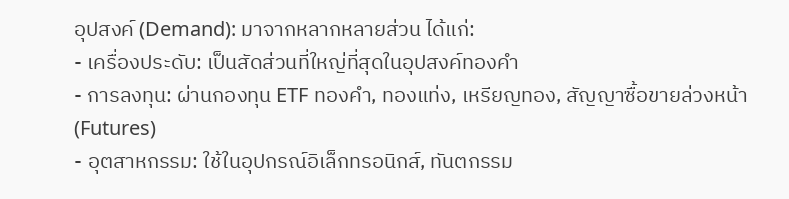อุปสงค์ (Demand): มาจากหลากหลายส่วน ได้แก่:
- เครื่องประดับ: เป็นสัดส่วนที่ใหญ่ที่สุดในอุปสงค์ทองคำ
- การลงทุน: ผ่านกองทุน ETF ทองคำ, ทองแท่ง, เหรียญทอง, สัญญาซื้อขายล่วงหน้า (Futures)
- อุตสาหกรรม: ใช้ในอุปกรณ์อิเล็กทรอนิกส์, ทันตกรรม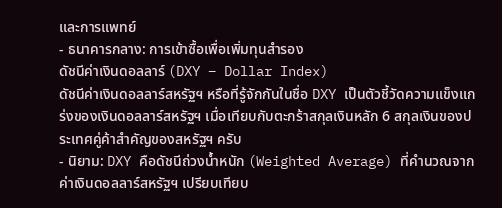และการแพทย์
- ธนาคารกลาง: การเข้าซื้อเพื่อเพิ่มทุนสำรอง
ดัชนีค่าเงินดอลลาร์ (DXY – Dollar Index)
ดัชนีค่าเงินดอลลาร์สหรัฐฯ หรือที่รู้จักกันในชื่อ DXY เป็นตัวชี้วัดความแข็งแกร่งของเงินดอลลาร์สหรัฐฯ เมื่อเทียบกับตะกร้าสกุลเงินหลัก 6 สกุลเงินของประเทศคู่ค้าสำคัญของสหรัฐฯ ครับ
- นิยาม: DXY คือดัชนีถ่วงน้ำหนัก (Weighted Average) ที่คำนวณจากค่าเงินดอลลาร์สหรัฐฯ เปรียบเทียบ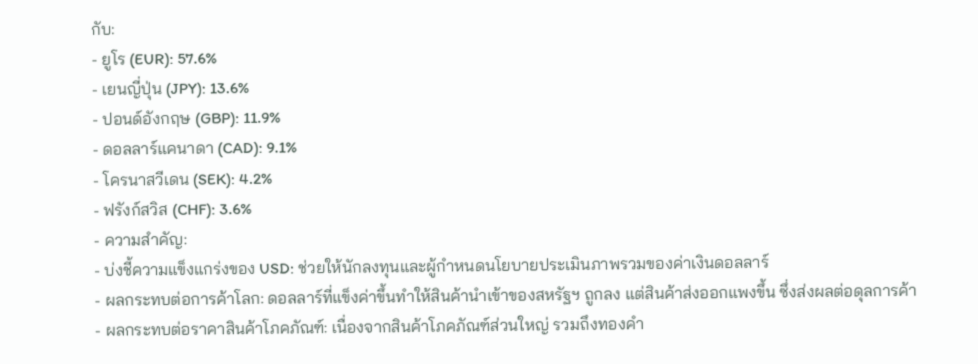กับ:
- ยูโร (EUR): 57.6%
- เยนญี่ปุ่น (JPY): 13.6%
- ปอนด์อังกฤษ (GBP): 11.9%
- ดอลลาร์แคนาดา (CAD): 9.1%
- โครนาสวีเดน (SEK): 4.2%
- ฟรังก์สวิส (CHF): 3.6%
- ความสำคัญ:
- บ่งชี้ความแข็งแกร่งของ USD: ช่วยให้นักลงทุนและผู้กำหนดนโยบายประเมินภาพรวมของค่าเงินดอลลาร์
- ผลกระทบต่อการค้าโลก: ดอลลาร์ที่แข็งค่าขึ้นทำให้สินค้านำเข้าของสหรัฐฯ ถูกลง แต่สินค้าส่งออกแพงขึ้น ซึ่งส่งผลต่อดุลการค้า
- ผลกระทบต่อราคาสินค้าโภคภัณฑ์: เนื่องจากสินค้าโภคภัณฑ์ส่วนใหญ่ รวมถึงทองคำ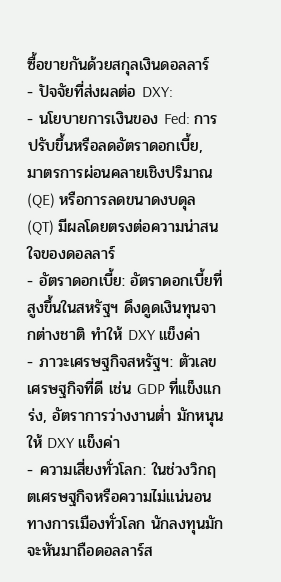ซื้อขายกันด้วยสกุลเงินดอลลาร์
- ปัจจัยที่ส่งผลต่อ DXY:
- นโยบายการเงินของ Fed: การปรับขึ้นหรือลดอัตราดอกเบี้ย, มาตรการผ่อนคลายเชิงปริมาณ (QE) หรือการลดขนาดงบดุล (QT) มีผลโดยตรงต่อความน่าสนใจของดอลลาร์
- อัตราดอกเบี้ย: อัตราดอกเบี้ยที่สูงขึ้นในสหรัฐฯ ดึงดูดเงินทุนจากต่างชาติ ทำให้ DXY แข็งค่า
- ภาวะเศรษฐกิจสหรัฐฯ: ตัวเลขเศรษฐกิจที่ดี เช่น GDP ที่แข็งแกร่ง, อัตราการว่างงานต่ำ มักหนุนให้ DXY แข็งค่า
- ความเสี่ยงทั่วโลก: ในช่วงวิกฤตเศรษฐกิจหรือความไม่แน่นอนทางการเมืองทั่วโลก นักลงทุนมักจะหันมาถือดอลลาร์ส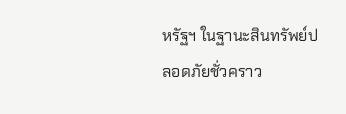หรัฐฯ ในฐานะสินทรัพย์ปลอดภัยชั่วคราว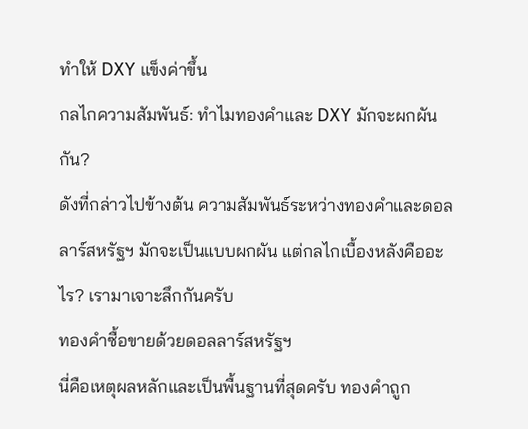ทำให้ DXY แข็งค่าขึ้น
กลไกความสัมพันธ์: ทำไมทองคำและ DXY มักจะผกผันกัน?
ดังที่กล่าวไปข้างต้น ความสัมพันธ์ระหว่างทองคำและดอลลาร์สหรัฐฯ มักจะเป็นแบบผกผัน แต่กลไกเบื้องหลังคืออะไร? เรามาเจาะลึกกันครับ
ทองคำซื้อขายด้วยดอลลาร์สหรัฐฯ
นี่คือเหตุผลหลักและเป็นพื้นฐานที่สุดครับ ทองคำถูก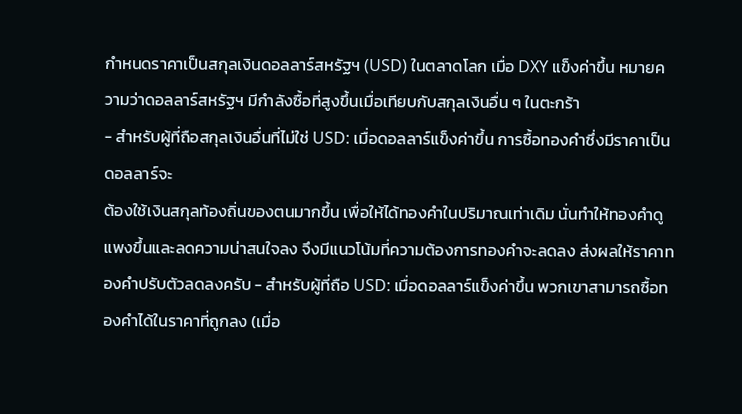กำหนดราคาเป็นสกุลเงินดอลลาร์สหรัฐฯ (USD) ในตลาดโลก เมื่อ DXY แข็งค่าขึ้น หมายความว่าดอลลาร์สหรัฐฯ มีกำลังซื้อที่สูงขึ้นเมื่อเทียบกับสกุลเงินอื่น ๆ ในตะกร้า
- สำหรับผู้ที่ถือสกุลเงินอื่นที่ไม่ใช่ USD: เมื่อดอลลาร์แข็งค่าขึ้น การซื้อทองคำซึ่งมีราคาเป็นดอลลาร์จะ
ต้องใช้เงินสกุลท้องถิ่นของตนมากขึ้น เพื่อให้ได้ทองคำในปริมาณเท่าเดิม นั่นทำให้ทองคำดูแพงขึ้นและลดความน่าสนใจลง จึงมีแนวโน้มที่ความต้องการทองคำจะลดลง ส่งผลให้ราคาทองคำปรับตัวลดลงครับ - สำหรับผู้ที่ถือ USD: เมื่อดอลลาร์แข็งค่าขึ้น พวกเขาสามารถซื้อทองคำได้ในราคาที่ถูกลง (เมื่อ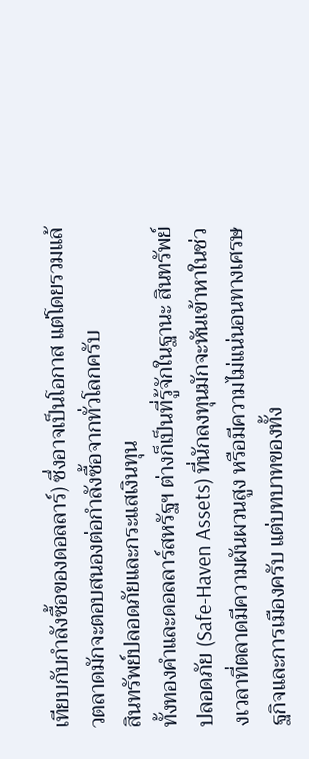เทียบกับกำลังซื้อของดอลลาร์) ซึ่งอาจเป็นโอกาส แต่โดยรวมแล้วตลาดมักจะตอบสนองต่อกำลังซื้อจากทั่วโลกครับ
สินทรัพย์ปลอดภัยและกระแสเงินทุน
ทั้งทองคำและดอลลาร์สหรัฐฯ ต่างก็เป็นที่รู้จักในฐานะ สินทรัพย์ปลอดภัย (Safe-Haven Assets) ที่นักลงทุนมักจะหันเข้าหาในช่วงเวลาที่ตลาดมีความผันผวนสูง หรือมีความไม่แน่นอนทางเศรษฐกิจและการเมืองครับ แต่บทบาทของทั้ง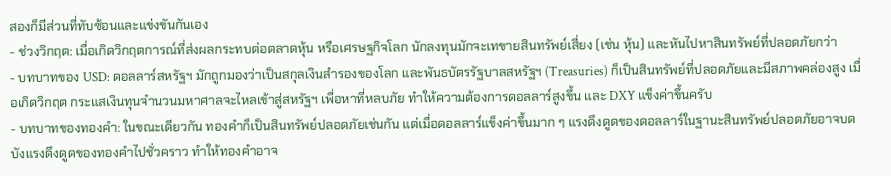สองก็มีส่วนที่ทับซ้อนและแข่งขันกันเอง
- ช่วงวิกฤต: เมื่อเกิดวิกฤตการณ์ที่ส่งผลกระทบต่อตลาดหุ้น หรือเศรษฐกิจโลก นักลงทุนมักจะเทขายสินทรัพย์เสี่ยง (เช่น หุ้น) และหันไปหาสินทรัพย์ที่ปลอดภัยกว่า
- บทบาทของ USD: ดอลลาร์สหรัฐฯ มักถูกมองว่าเป็นสกุลเงินสำรองของโลก และพันธบัตรรัฐบาลสหรัฐฯ (Treasuries) ก็เป็นสินทรัพย์ที่ปลอดภัยและมีสภาพคล่องสูง เมื่อเกิดวิกฤต กระแสเงินทุนจำนวนมหาศาลจะไหลเข้าสู่สหรัฐฯ เพื่อหาที่หลบภัย ทำให้ความต้องการดอลลาร์สูงขึ้น และ DXY แข็งค่าขึ้นครับ
- บทบาทของทองคำ: ในขณะเดียวกัน ทองคำก็เป็นสินทรัพย์ปลอดภัยเช่นกัน แต่เมื่อดอลลาร์แข็งค่าขึ้นมาก ๆ แรงดึงดูดของดอลลาร์ในฐานะสินทรัพย์ปลอดภัยอาจบดบังแรงดึงดูดของทองคำไปชั่วคราว ทำให้ทองคำอาจ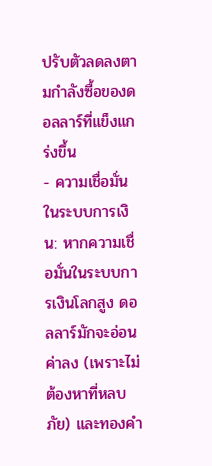ปรับตัวลดลงตามกำลังซื้อของดอลลาร์ที่แข็งแกร่งขึ้น
- ความเชื่อมั่นในระบบการเงิน: หากความเชื่อมั่นในระบบการเงินโลกสูง ดอลลาร์มักจะอ่อนค่าลง (เพราะไม่ต้องหาที่หลบภัย) และทองคำ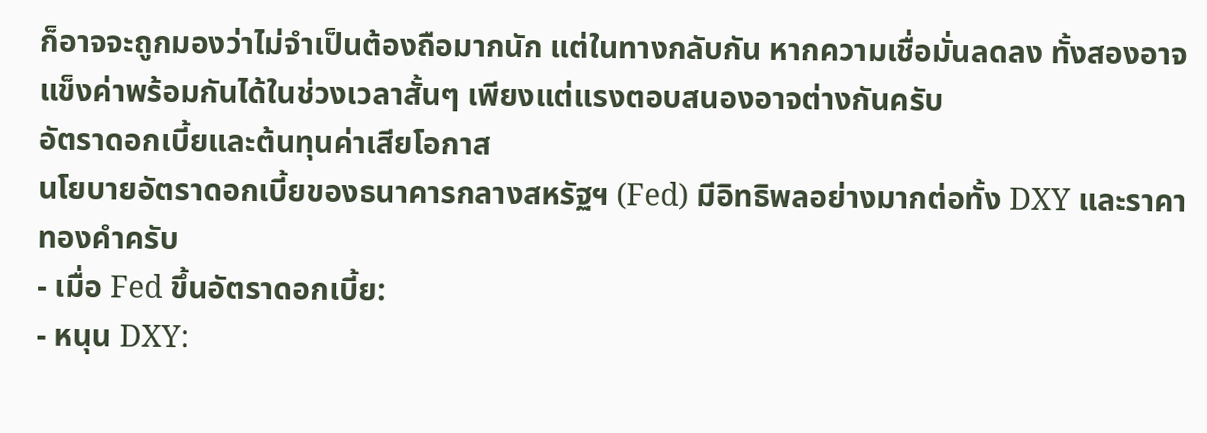ก็อาจจะถูกมองว่าไม่จำเป็นต้องถือมากนัก แต่ในทางกลับกัน หากความเชื่อมั่นลดลง ทั้งสองอาจแข็งค่าพร้อมกันได้ในช่วงเวลาสั้นๆ เพียงแต่แรงตอบสนองอาจต่างกันครับ
อัตราดอกเบี้ยและต้นทุนค่าเสียโอกาส
นโยบายอัตราดอกเบี้ยของธนาคารกลางสหรัฐฯ (Fed) มีอิทธิพลอย่างมากต่อทั้ง DXY และราคาทองคำครับ
- เมื่อ Fed ขึ้นอัตราดอกเบี้ย:
- หนุน DXY: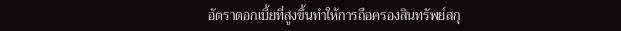อัตราดอกเบี้ยที่สูงขึ้นทำให้การถือครองสินทรัพย์สกุ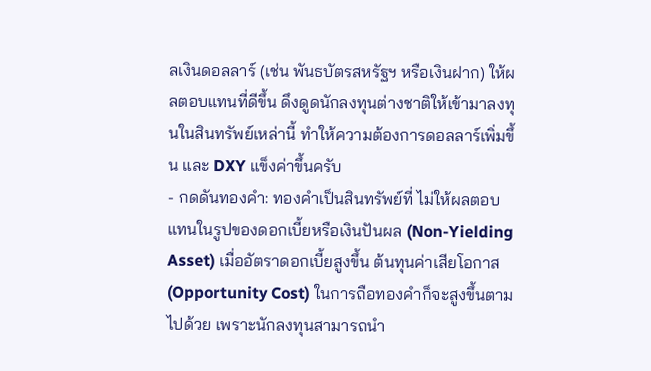ลเงินดอลลาร์ (เช่น พันธบัตรสหรัฐฯ หรือเงินฝาก) ให้ผลตอบแทนที่ดีขึ้น ดึงดูดนักลงทุนต่างชาติให้เข้ามาลงทุนในสินทรัพย์เหล่านี้ ทำให้ความต้องการดอลลาร์เพิ่มขึ้น และ DXY แข็งค่าขึ้นครับ
- กดดันทองคำ: ทองคำเป็นสินทรัพย์ที่ ไม่ให้ผลตอบแทนในรูปของดอกเบี้ยหรือเงินปันผล (Non-Yielding Asset) เมื่ออัตราดอกเบี้ยสูงขึ้น ต้นทุนค่าเสียโอกาส (Opportunity Cost) ในการถือทองคำก็จะสูงขึ้นตามไปด้วย เพราะนักลงทุนสามารถนำ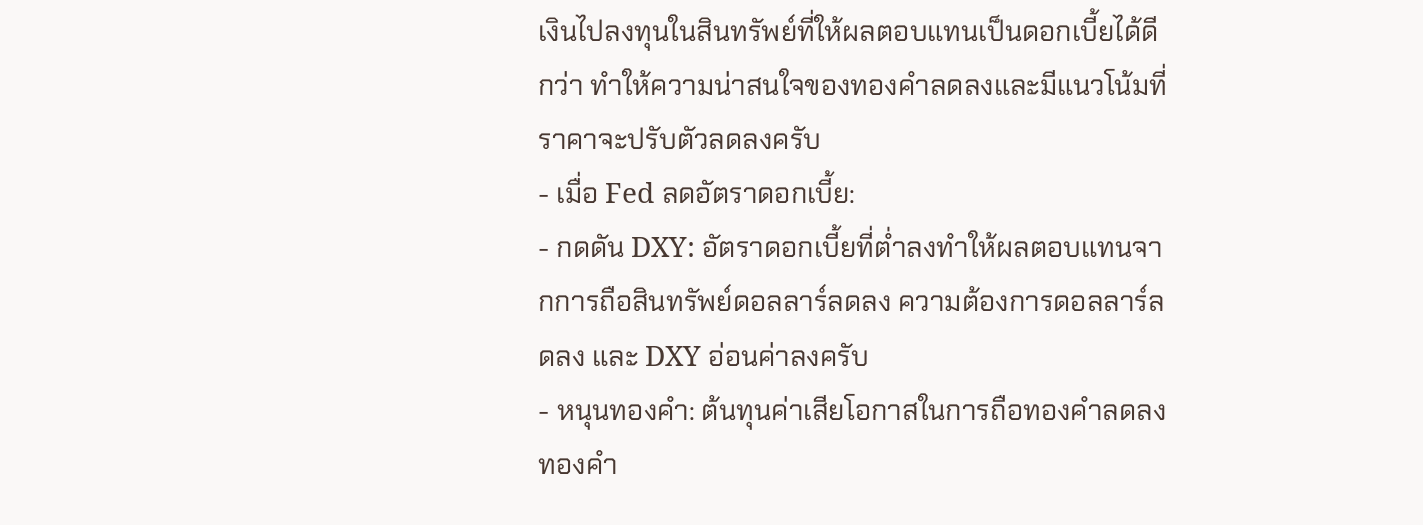เงินไปลงทุนในสินทรัพย์ที่ให้ผลตอบแทนเป็นดอกเบี้ยได้ดีกว่า ทำให้ความน่าสนใจของทองคำลดลงและมีแนวโน้มที่ราคาจะปรับตัวลดลงครับ
- เมื่อ Fed ลดอัตราดอกเบี้ย:
- กดดัน DXY: อัตราดอกเบี้ยที่ต่ำลงทำให้ผลตอบแทนจากการถือสินทรัพย์ดอลลาร์ลดลง ความต้องการดอลลาร์ลดลง และ DXY อ่อนค่าลงครับ
- หนุนทองคำ: ต้นทุนค่าเสียโอกาสในการถือทองคำลดลง ทองคำ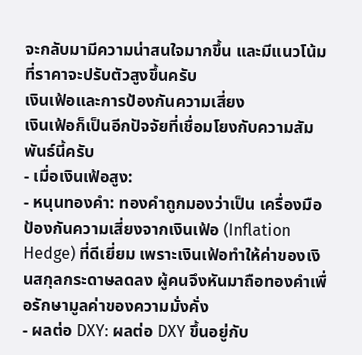จะกลับมามีความน่าสนใจมากขึ้น และมีแนวโน้มที่ราคาจะปรับตัวสูงขึ้นครับ
เงินเฟ้อและการป้องกันความเสี่ยง
เงินเฟ้อก็เป็นอีกปัจจัยที่เชื่อมโยงกับความสัมพันธ์นี้ครับ
- เมื่อเงินเฟ้อสูง:
- หนุนทองคำ: ทองคำถูกมองว่าเป็น เครื่องมือป้องกันความเสี่ยงจากเงินเฟ้อ (Inflation Hedge) ที่ดีเยี่ยม เพราะเงินเฟ้อทำให้ค่าของเงินสกุลกระดาษลดลง ผู้คนจึงหันมาถือทองคำเพื่อรักษามูลค่าของความมั่งคั่ง
- ผลต่อ DXY: ผลต่อ DXY ขึ้นอยู่กับ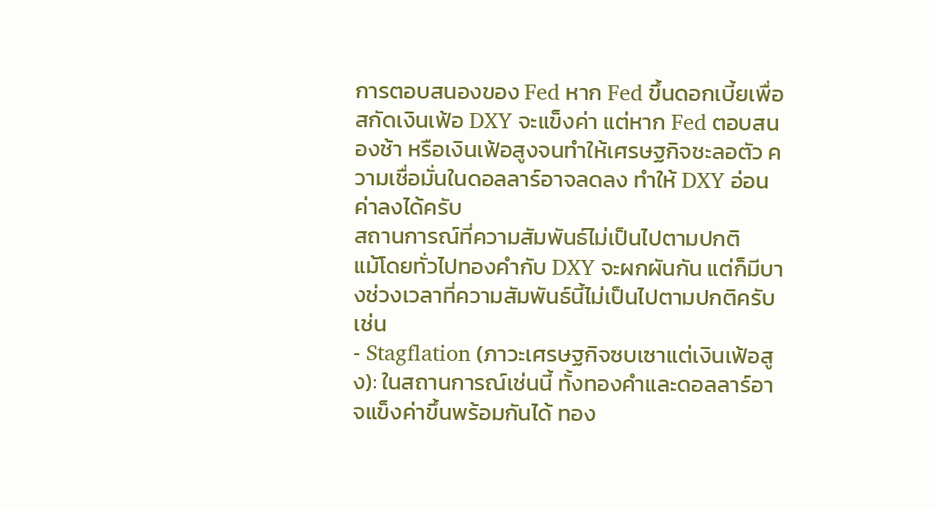การตอบสนองของ Fed หาก Fed ขึ้นดอกเบี้ยเพื่อสกัดเงินเฟ้อ DXY จะแข็งค่า แต่หาก Fed ตอบสนองช้า หรือเงินเฟ้อสูงจนทำให้เศรษฐกิจชะลอตัว ความเชื่อมั่นในดอลลาร์อาจลดลง ทำให้ DXY อ่อนค่าลงได้ครับ
สถานการณ์ที่ความสัมพันธ์ไม่เป็นไปตามปกติ
แม้โดยทั่วไปทองคำกับ DXY จะผกผันกัน แต่ก็มีบางช่วงเวลาที่ความสัมพันธ์นี้ไม่เป็นไปตามปกติครับ เช่น
- Stagflation (ภาวะเศรษฐกิจซบเซาแต่เงินเฟ้อสูง): ในสถานการณ์เช่นนี้ ทั้งทองคำและดอลลาร์อาจแข็งค่าขึ้นพร้อมกันได้ ทอง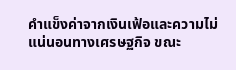คำแข็งค่าจากเงินเฟ้อและความไม่แน่นอนทางเศรษฐกิจ ขณะ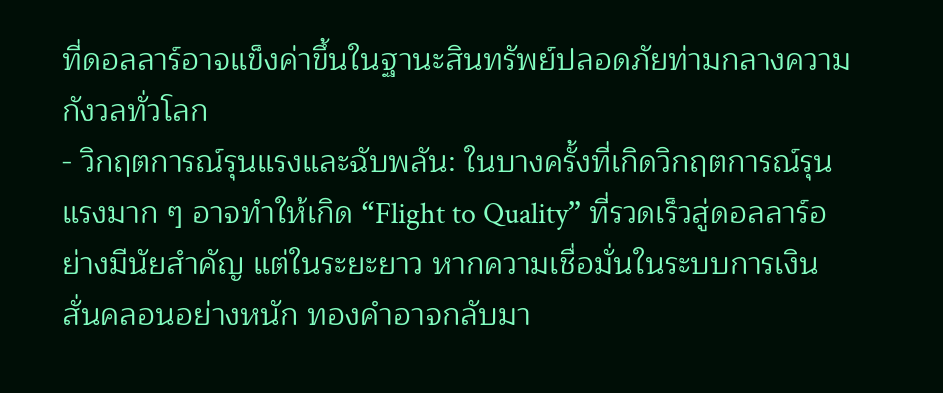ที่ดอลลาร์อาจแข็งค่าขึ้นในฐานะสินทรัพย์ปลอดภัยท่ามกลางความกังวลทั่วโลก
- วิกฤตการณ์รุนแรงและฉับพลัน: ในบางครั้งที่เกิดวิกฤตการณ์รุนแรงมาก ๆ อาจทำให้เกิด “Flight to Quality” ที่รวดเร็วสู่ดอลลาร์อย่างมีนัยสำคัญ แต่ในระยะยาว หากความเชื่อมั่นในระบบการเงินสั่นคลอนอย่างหนัก ทองคำอาจกลับมา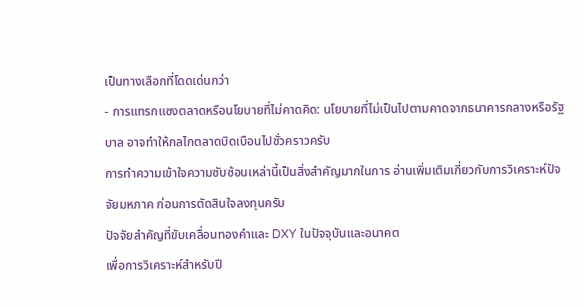เป็นทางเลือกที่โดดเด่นกว่า
- การแทรกแซงตลาดหรือนโยบายที่ไม่คาดคิด: นโยบายที่ไม่เป็นไปตามคาดจากธนาคารกลางหรือรัฐบาล อาจทำให้กลไกตลาดบิดเบือนไปชั่วคราวครับ
การทำความเข้าใจความซับซ้อนเหล่านี้เป็นสิ่งสำคัญมากในการ อ่านเพิ่มเติมเกี่ยวกับการวิเคราะห์ปัจจัยมหภาค ก่อนการตัดสินใจลงทุนครับ
ปัจจัยสำคัญที่ขับเคลื่อนทองคำและ DXY ในปัจจุบันและอนาคต
เพื่อการวิเคราะห์สำหรับปี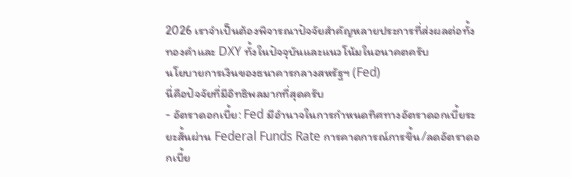2026 เราจำเป็นต้องพิจารณาปัจจัยสำคัญหลายประการที่ส่งผลต่อทั้งทองคำและ DXY ทั้งในปัจจุบันและแนวโน้มในอนาคตครับ
นโยบายการเงินของธนาคารกลางสหรัฐฯ (Fed)
นี่คือปัจจัยที่มีอิทธิพลมากที่สุดครับ
- อัตราดอกเบี้ย: Fed มีอำนาจในการกำหนดทิศทางอัตราดอกเบี้ยระยะสั้นผ่าน Federal Funds Rate การคาดการณ์การขึ้น/ลดอัตราดอกเบี้ย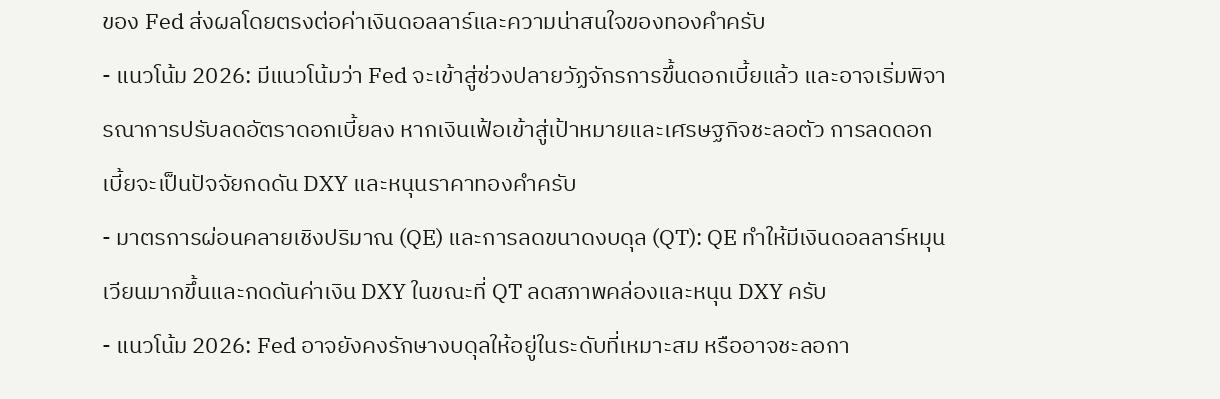ของ Fed ส่งผลโดยตรงต่อค่าเงินดอลลาร์และความน่าสนใจของทองคำครับ
- แนวโน้ม 2026: มีแนวโน้มว่า Fed จะเข้าสู่ช่วงปลายวัฏจักรการขึ้นดอกเบี้ยแล้ว และอาจเริ่มพิจารณาการปรับลดอัตราดอกเบี้ยลง หากเงินเฟ้อเข้าสู่เป้าหมายและเศรษฐกิจชะลอตัว การลดดอกเบี้ยจะเป็นปัจจัยกดดัน DXY และหนุนราคาทองคำครับ
- มาตรการผ่อนคลายเชิงปริมาณ (QE) และการลดขนาดงบดุล (QT): QE ทำให้มีเงินดอลลาร์หมุนเวียนมากขึ้นและกดดันค่าเงิน DXY ในขณะที่ QT ลดสภาพคล่องและหนุน DXY ครับ
- แนวโน้ม 2026: Fed อาจยังคงรักษางบดุลให้อยู่ในระดับที่เหมาะสม หรืออาจชะลอกา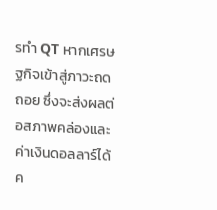รทำ QT หากเศรษฐกิจเข้าสู่ภาวะถดถอย ซึ่งจะส่งผลต่อสภาพคล่องและค่าเงินดอลลาร์ได้ค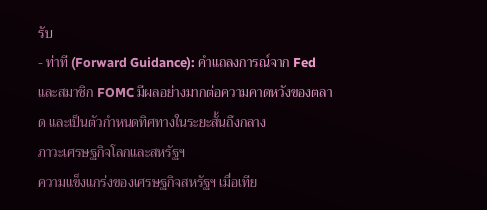รับ
- ท่าที (Forward Guidance): คำแถลงการณ์จาก Fed และสมาชิก FOMC มีผลอย่างมากต่อความคาดหวังของตลาด และเป็นตัวกำหนดทิศทางในระยะสั้นถึงกลาง
ภาวะเศรษฐกิจโลกและสหรัฐฯ
ความแข็งแกร่งของเศรษฐกิจสหรัฐฯ เมื่อเทีย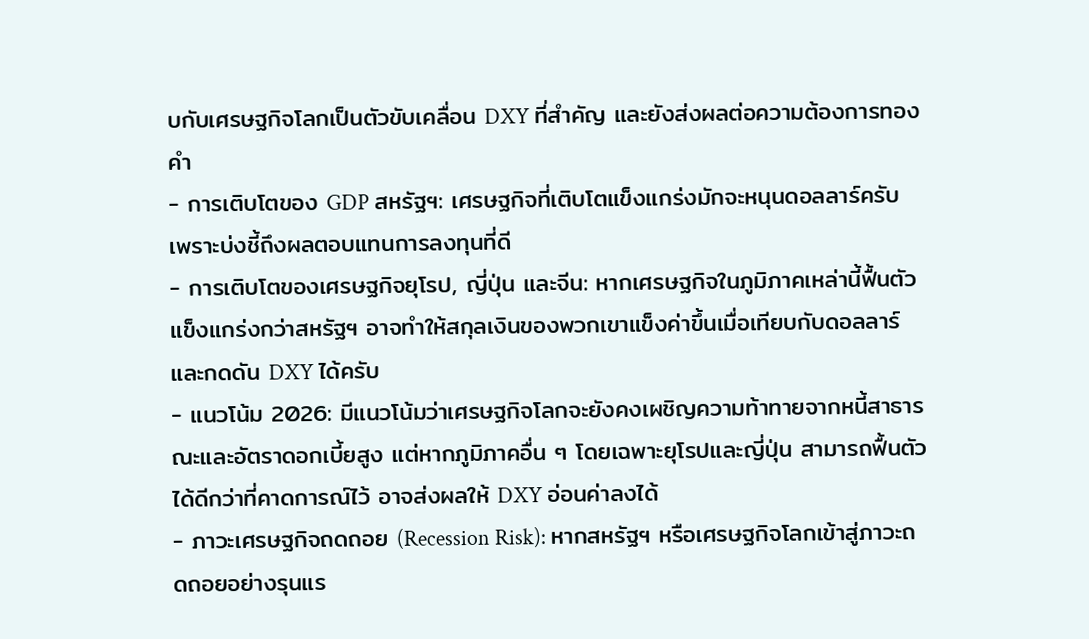บกับเศรษฐกิจโลกเป็นตัวขับเคลื่อน DXY ที่สำคัญ และยังส่งผลต่อความต้องการทองคำ
- การเติบโตของ GDP สหรัฐฯ: เศรษฐกิจที่เติบโตแข็งแกร่งมักจะหนุนดอลลาร์ครับ เพราะบ่งชี้ถึงผลตอบแทนการลงทุนที่ดี
- การเติบโตของเศรษฐกิจยุโรป, ญี่ปุ่น และจีน: หากเศรษฐกิจในภูมิภาคเหล่านี้ฟื้นตัวแข็งแกร่งกว่าสหรัฐฯ อาจทำให้สกุลเงินของพวกเขาแข็งค่าขึ้นเมื่อเทียบกับดอลลาร์ และกดดัน DXY ได้ครับ
- แนวโน้ม 2026: มีแนวโน้มว่าเศรษฐกิจโลกจะยังคงเผชิญความท้าทายจากหนี้สาธารณะและอัตราดอกเบี้ยสูง แต่หากภูมิภาคอื่น ๆ โดยเฉพาะยุโรปและญี่ปุ่น สามารถฟื้นตัวได้ดีกว่าที่คาดการณ์ไว้ อาจส่งผลให้ DXY อ่อนค่าลงได้
- ภาวะเศรษฐกิจถดถอย (Recession Risk): หากสหรัฐฯ หรือเศรษฐกิจโลกเข้าสู่ภาวะถดถอยอย่างรุนแร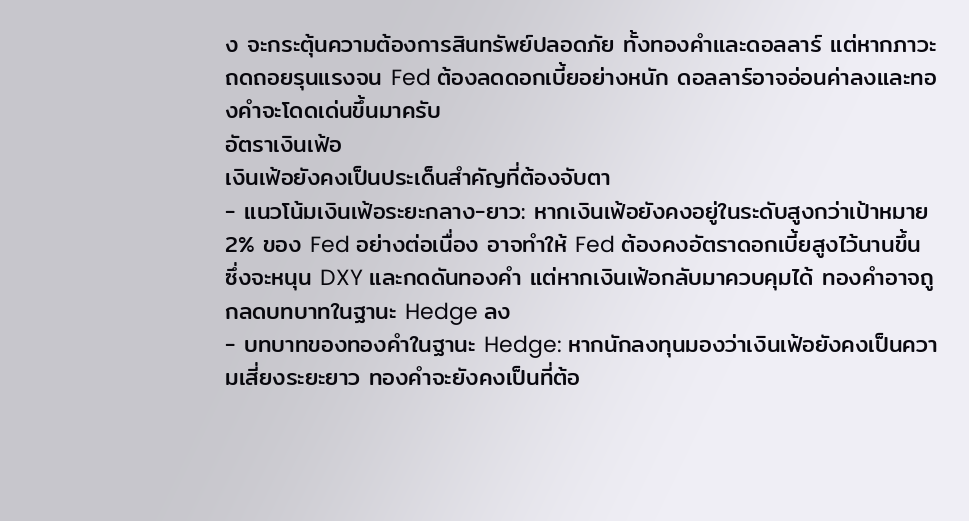ง จะกระตุ้นความต้องการสินทรัพย์ปลอดภัย ทั้งทองคำและดอลลาร์ แต่หากภาวะถดถอยรุนแรงจน Fed ต้องลดดอกเบี้ยอย่างหนัก ดอลลาร์อาจอ่อนค่าลงและทองคำจะโดดเด่นขึ้นมาครับ
อัตราเงินเฟ้อ
เงินเฟ้อยังคงเป็นประเด็นสำคัญที่ต้องจับตา
- แนวโน้มเงินเฟ้อระยะกลาง-ยาว: หากเงินเฟ้อยังคงอยู่ในระดับสูงกว่าเป้าหมาย 2% ของ Fed อย่างต่อเนื่อง อาจทำให้ Fed ต้องคงอัตราดอกเบี้ยสูงไว้นานขึ้น ซึ่งจะหนุน DXY และกดดันทองคำ แต่หากเงินเฟ้อกลับมาควบคุมได้ ทองคำอาจถูกลดบทบาทในฐานะ Hedge ลง
- บทบาทของทองคำในฐานะ Hedge: หากนักลงทุนมองว่าเงินเฟ้อยังคงเป็นความเสี่ยงระยะยาว ทองคำจะยังคงเป็นที่ต้อ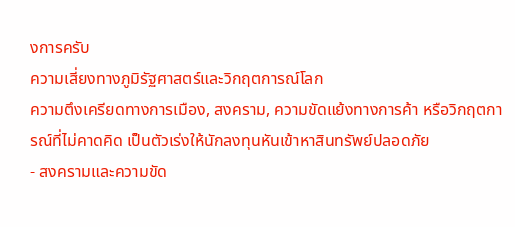งการครับ
ความเสี่ยงทางภูมิรัฐศาสตร์และวิกฤตการณ์โลก
ความตึงเครียดทางการเมือง, สงคราม, ความขัดแย้งทางการค้า หรือวิกฤตการณ์ที่ไม่คาดคิด เป็นตัวเร่งให้นักลงทุนหันเข้าหาสินทรัพย์ปลอดภัย
- สงครามและความขัด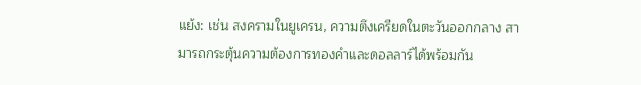แย้ง: เช่น สงครามในยูเครน, ความตึงเครียดในตะวันออกกลาง สามารถกระตุ้นความต้องการทองคำและดอลลาร์ได้พร้อมกัน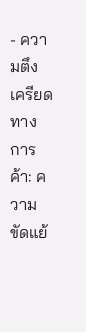- ความตึงเครียดทางการค้า: ความขัดแย้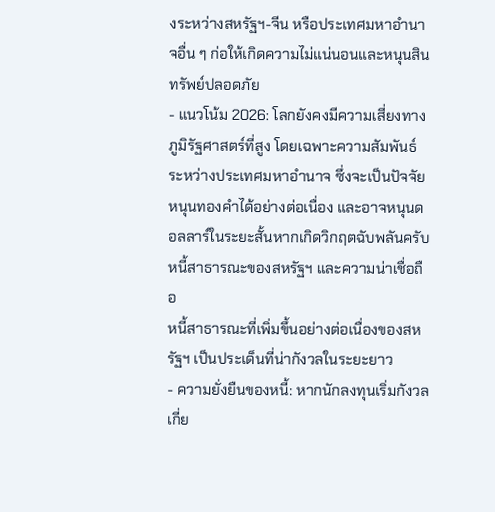งระหว่างสหรัฐฯ-จีน หรือประเทศมหาอำนาจอื่น ๆ ก่อให้เกิดความไม่แน่นอนและหนุนสินทรัพย์ปลอดภัย
- แนวโน้ม 2026: โลกยังคงมีความเสี่ยงทางภูมิรัฐศาสตร์ที่สูง โดยเฉพาะความสัมพันธ์ระหว่างประเทศมหาอำนาจ ซึ่งจะเป็นปัจจัยหนุนทองคำได้อย่างต่อเนื่อง และอาจหนุนดอลลาร์ในระยะสั้นหากเกิดวิกฤตฉับพลันครับ
หนี้สาธารณะของสหรัฐฯ และความน่าเชื่อถือ
หนี้สาธารณะที่เพิ่มขึ้นอย่างต่อเนื่องของสหรัฐฯ เป็นประเด็นที่น่ากังวลในระยะยาว
- ความยั่งยืนของหนี้: หากนักลงทุนเริ่มกังวลเกี่ย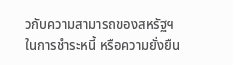วกับความสามารถของสหรัฐฯ ในการชำระหนี้ หรือความยั่งยืน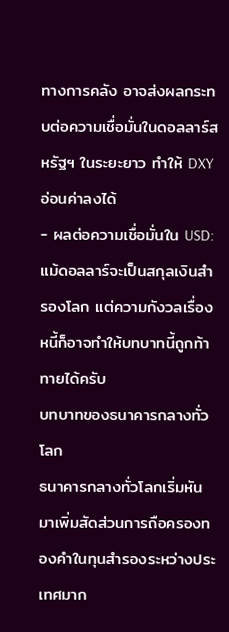ทางการคลัง อาจส่งผลกระทบต่อความเชื่อมั่นในดอลลาร์สหรัฐฯ ในระยะยาว ทำให้ DXY อ่อนค่าลงได้
- ผลต่อความเชื่อมั่นใน USD: แม้ดอลลาร์จะเป็นสกุลเงินสำรองโลก แต่ความกังวลเรื่องหนี้ก็อาจทำให้บทบาทนี้ถูกท้าทายได้ครับ
บทบาทของธนาคารกลางทั่วโลก
ธนาคารกลางทั่วโลกเริ่มหันมาเพิ่มสัดส่วนการถือครองทองคำในทุนสำรองระหว่างประเทศมาก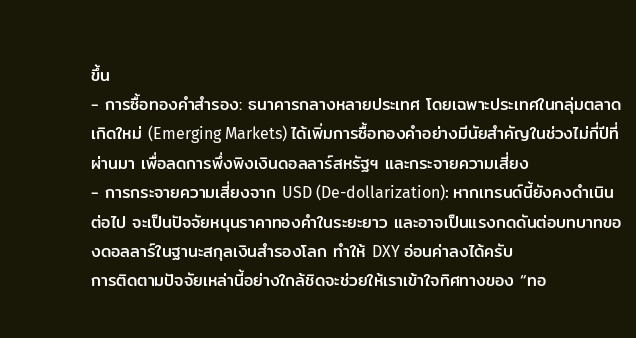ขึ้น
- การซื้อทองคำสำรอง: ธนาคารกลางหลายประเทศ โดยเฉพาะประเทศในกลุ่มตลาดเกิดใหม่ (Emerging Markets) ได้เพิ่มการซื้อทองคำอย่างมีนัยสำคัญในช่วงไม่กี่ปีที่ผ่านมา เพื่อลดการพึ่งพิงเงินดอลลาร์สหรัฐฯ และกระจายความเสี่ยง
- การกระจายความเสี่ยงจาก USD (De-dollarization): หากเทรนด์นี้ยังคงดำเนินต่อไป จะเป็นปัจจัยหนุนราคาทองคำในระยะยาว และอาจเป็นแรงกดดันต่อบทบาทของดอลลาร์ในฐานะสกุลเงินสำรองโลก ทำให้ DXY อ่อนค่าลงได้ครับ
การติดตามปัจจัยเหล่านี้อย่างใกล้ชิดจะช่วยให้เราเข้าใจทิศทางของ “ทอ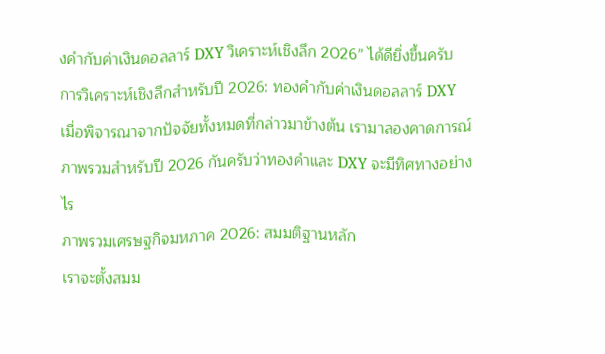งคำกับค่าเงินดอลลาร์ DXY วิเคราะห์เชิงลึก 2026” ได้ดียิ่งขึ้นครับ
การวิเคราะห์เชิงลึกสำหรับปี 2026: ทองคำกับค่าเงินดอลลาร์ DXY
เมื่อพิจารณาจากปัจจัยทั้งหมดที่กล่าวมาข้างต้น เรามาลองคาดการณ์ภาพรวมสำหรับปี 2026 กันครับว่าทองคำและ DXY จะมีทิศทางอย่างไร
ภาพรวมเศรษฐกิจมหภาค 2026: สมมติฐานหลัก
เราจะตั้งสมม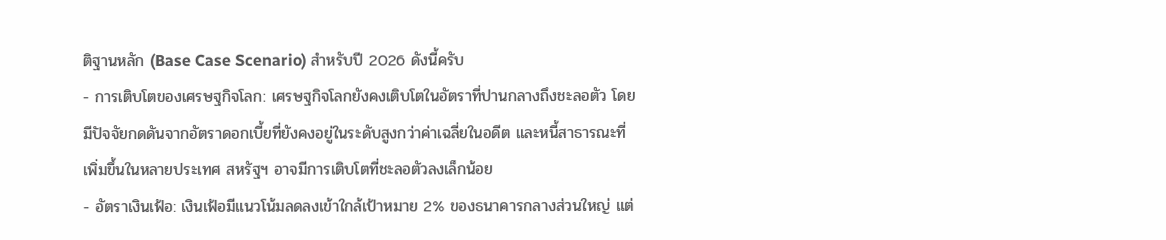ติฐานหลัก (Base Case Scenario) สำหรับปี 2026 ดังนี้ครับ
- การเติบโตของเศรษฐกิจโลก: เศรษฐกิจโลกยังคงเติบโตในอัตราที่ปานกลางถึงชะลอตัว โดยมีปัจจัยกดดันจากอัตราดอกเบี้ยที่ยังคงอยู่ในระดับสูงกว่าค่าเฉลี่ยในอดีต และหนี้สาธารณะที่เพิ่มขึ้นในหลายประเทศ สหรัฐฯ อาจมีการเติบโตที่ชะลอตัวลงเล็กน้อย
- อัตราเงินเฟ้อ: เงินเฟ้อมีแนวโน้มลดลงเข้าใกล้เป้าหมาย 2% ของธนาคารกลางส่วนใหญ่ แต่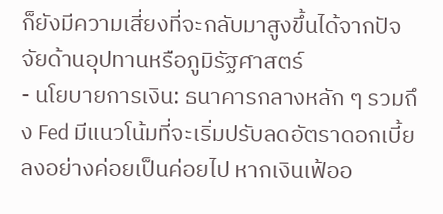ก็ยังมีความเสี่ยงที่จะกลับมาสูงขึ้นได้จากปัจจัยด้านอุปทานหรือภูมิรัฐศาสตร์
- นโยบายการเงิน: ธนาคารกลางหลัก ๆ รวมถึง Fed มีแนวโน้มที่จะเริ่มปรับลดอัตราดอกเบี้ยลงอย่างค่อยเป็นค่อยไป หากเงินเฟ้ออ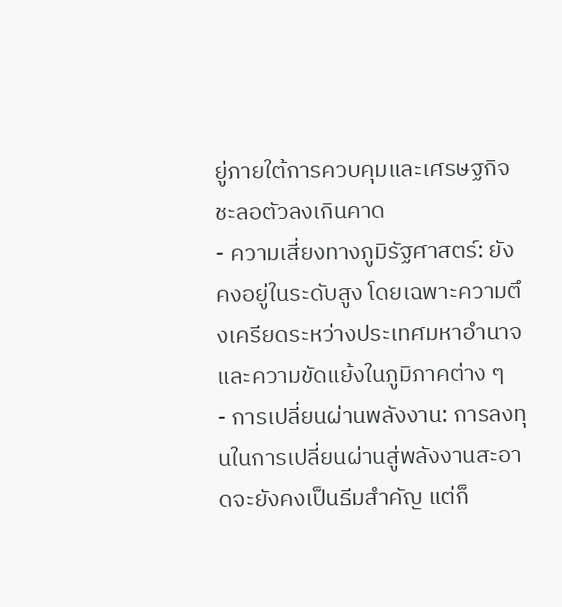ยู่ภายใต้การควบคุมและเศรษฐกิจชะลอตัวลงเกินคาด
- ความเสี่ยงทางภูมิรัฐศาสตร์: ยังคงอยู่ในระดับสูง โดยเฉพาะความตึงเครียดระหว่างประเทศมหาอำนาจ และความขัดแย้งในภูมิภาคต่าง ๆ
- การเปลี่ยนผ่านพลังงาน: การลงทุนในการเปลี่ยนผ่านสู่พลังงานสะอาดจะยังคงเป็นธีมสำคัญ แต่ก็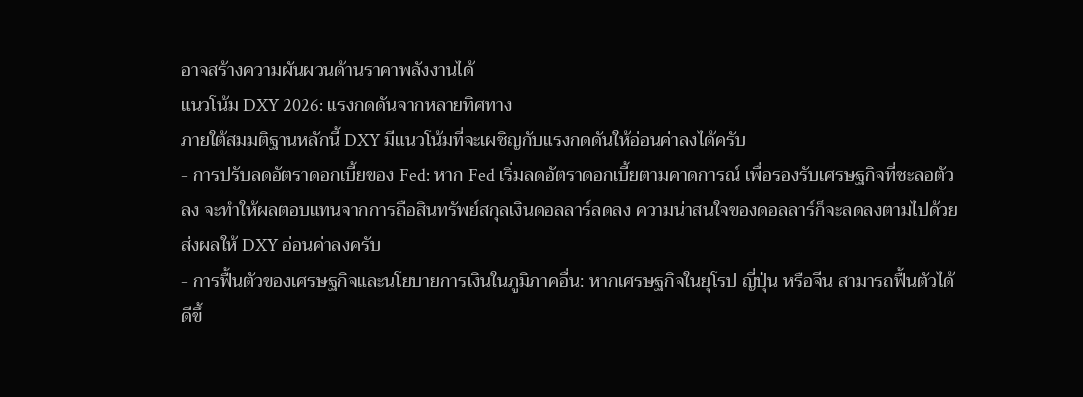อาจสร้างความผันผวนด้านราคาพลังงานได้
แนวโน้ม DXY 2026: แรงกดดันจากหลายทิศทาง
ภายใต้สมมติฐานหลักนี้ DXY มีแนวโน้มที่จะเผชิญกับแรงกดดันให้อ่อนค่าลงได้ครับ
- การปรับลดอัตราดอกเบี้ยของ Fed: หาก Fed เริ่มลดอัตราดอกเบี้ยตามคาดการณ์ เพื่อรองรับเศรษฐกิจที่ชะลอตัวลง จะทำให้ผลตอบแทนจากการถือสินทรัพย์สกุลเงินดอลลาร์ลดลง ความน่าสนใจของดอลลาร์ก็จะลดลงตามไปด้วย ส่งผลให้ DXY อ่อนค่าลงครับ
- การฟื้นตัวของเศรษฐกิจและนโยบายการเงินในภูมิภาคอื่น: หากเศรษฐกิจในยุโรป ญี่ปุ่น หรือจีน สามารถฟื้นตัวได้ดีขึ้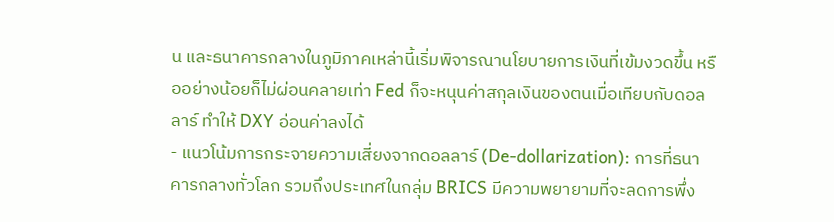น และธนาคารกลางในภูมิภาคเหล่านี้เริ่มพิจารณานโยบายการเงินที่เข้มงวดขึ้น หรืออย่างน้อยก็ไม่ผ่อนคลายเท่า Fed ก็จะหนุนค่าสกุลเงินของตนเมื่อเทียบกับดอลลาร์ ทำให้ DXY อ่อนค่าลงได้
- แนวโน้มการกระจายความเสี่ยงจากดอลลาร์ (De-dollarization): การที่ธนาคารกลางทั่วโลก รวมถึงประเทศในกลุ่ม BRICS มีความพยายามที่จะลดการพึ่ง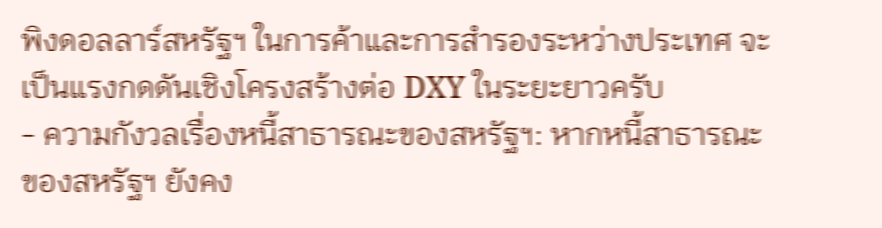พิงดอลลาร์สหรัฐฯ ในการค้าและการสำรองระหว่างประเทศ จะเป็นแรงกดดันเชิงโครงสร้างต่อ DXY ในระยะยาวครับ
- ความกังวลเรื่องหนี้สาธารณะของสหรัฐฯ: หากหนี้สาธารณะของสหรัฐฯ ยังคง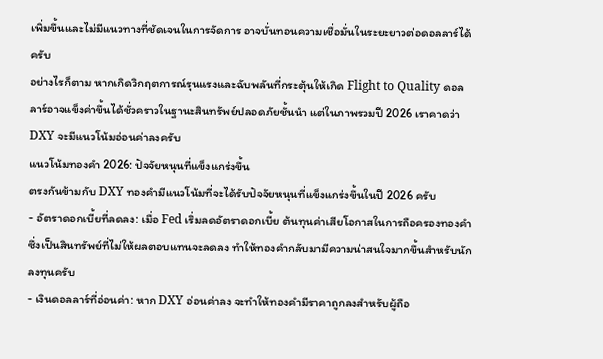เพิ่มขึ้นและไม่มีแนวทางที่ชัดเจนในการจัดการ อาจบั่นทอนความเชื่อมั่นในระยะยาวต่อดอลลาร์ได้ครับ
อย่างไรก็ตาม หากเกิดวิกฤตการณ์รุนแรงและฉับพลันที่กระตุ้นให้เกิด Flight to Quality ดอลลาร์อาจแข็งค่าขึ้นได้ชั่วคราวในฐานะสินทรัพย์ปลอดภัยชั้นนำ แต่ในภาพรวมปี 2026 เราคาดว่า DXY จะมีแนวโน้มอ่อนค่าลงครับ
แนวโน้มทองคำ 2026: ปัจจัยหนุนที่แข็งแกร่งขึ้น
ตรงกันข้ามกับ DXY ทองคำมีแนวโน้มที่จะได้รับปัจจัยหนุนที่แข็งแกร่งขึ้นในปี 2026 ครับ
- อัตราดอกเบี้ยที่ลดลง: เมื่อ Fed เริ่มลดอัตราดอกเบี้ย ต้นทุนค่าเสียโอกาสในการถือครองทองคำซึ่งเป็นสินทรัพย์ที่ไม่ให้ผลตอบแทนจะลดลง ทำให้ทองคำกลับมามีความน่าสนใจมากขึ้นสำหรับนักลงทุนครับ
- เงินดอลลาร์ที่อ่อนค่า: หาก DXY อ่อนค่าลง จะทำให้ทองคำมีราคาถูกลงสำหรับผู้ถือ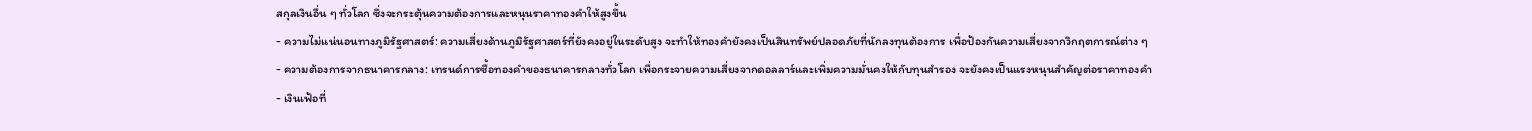สกุลเงินอื่น ๆ ทั่วโลก ซึ่งจะกระตุ้นความต้องการและหนุนราคาทองคำให้สูงขึ้น
- ความไม่แน่นอนทางภูมิรัฐศาสตร์: ความเสี่ยงด้านภูมิรัฐศาสตร์ที่ยังคงอยู่ในระดับสูง จะทำให้ทองคำยังคงเป็นสินทรัพย์ปลอดภัยที่นักลงทุนต้องการ เพื่อป้องกันความเสี่ยงจากวิกฤตการณ์ต่าง ๆ
- ความต้องการจากธนาคารกลาง: เทรนด์การซื้อทองคำของธนาคารกลางทั่วโลก เพื่อกระจายความเสี่ยงจากดอลลาร์และเพิ่มความมั่นคงให้กับทุนสำรอง จะยังคงเป็นแรงหนุนสำคัญต่อราคาทองคำ
- เงินเฟ้อที่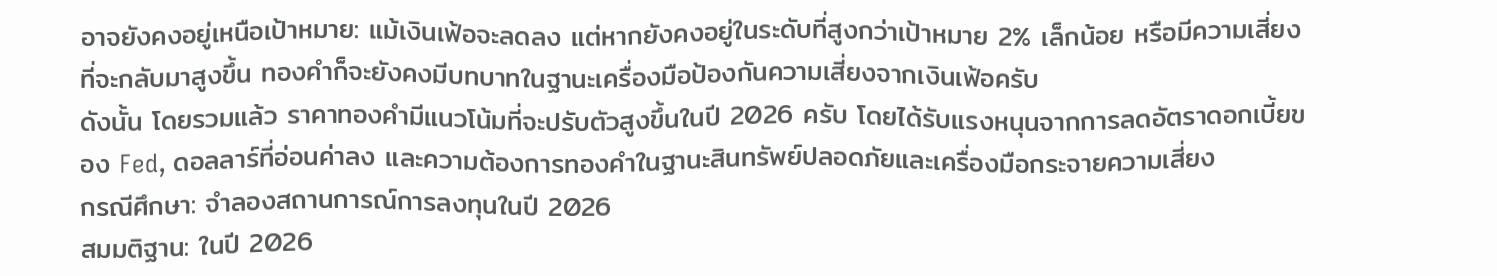อาจยังคงอยู่เหนือเป้าหมาย: แม้เงินเฟ้อจะลดลง แต่หากยังคงอยู่ในระดับที่สูงกว่าเป้าหมาย 2% เล็กน้อย หรือมีความเสี่ยงที่จะกลับมาสูงขึ้น ทองคำก็จะยังคงมีบทบาทในฐานะเครื่องมือป้องกันความเสี่ยงจากเงินเฟ้อครับ
ดังนั้น โดยรวมแล้ว ราคาทองคำมีแนวโน้มที่จะปรับตัวสูงขึ้นในปี 2026 ครับ โดยได้รับแรงหนุนจากการลดอัตราดอกเบี้ยของ Fed, ดอลลาร์ที่อ่อนค่าลง และความต้องการทองคำในฐานะสินทรัพย์ปลอดภัยและเครื่องมือกระจายความเสี่ยง
กรณีศึกษา: จำลองสถานการณ์การลงทุนในปี 2026
สมมติฐาน: ในปี 2026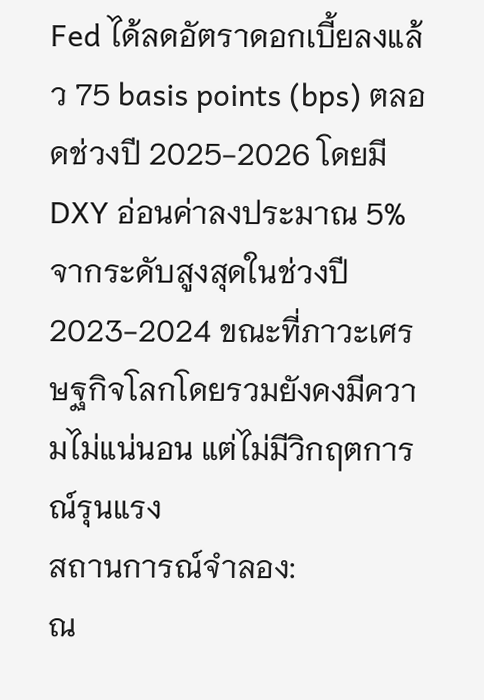Fed ได้ลดอัตราดอกเบี้ยลงแล้ว 75 basis points (bps) ตลอดช่วงปี 2025-2026 โดยมี DXY อ่อนค่าลงประมาณ 5% จากระดับสูงสุดในช่วงปี 2023-2024 ขณะที่ภาวะเศรษฐกิจโลกโดยรวมยังคงมีความไม่แน่นอน แต่ไม่มีวิกฤตการณ์รุนแรง
สถานการณ์จำลอง:
ณ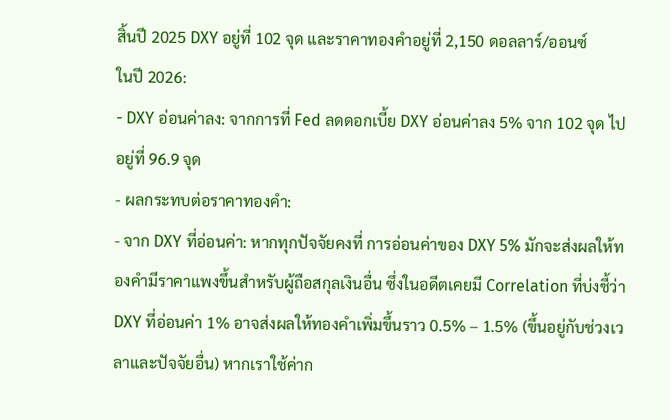สิ้นปี 2025 DXY อยู่ที่ 102 จุด และราคาทองคำอยู่ที่ 2,150 ดอลลาร์/ออนซ์
ในปี 2026:
- DXY อ่อนค่าลง: จากการที่ Fed ลดดอกเบี้ย DXY อ่อนค่าลง 5% จาก 102 จุด ไปอยู่ที่ 96.9 จุด
- ผลกระทบต่อราคาทองคำ:
- จาก DXY ที่อ่อนค่า: หากทุกปัจจัยคงที่ การอ่อนค่าของ DXY 5% มักจะส่งผลให้ทองคำมีราคาแพงขึ้นสำหรับผู้ถือสกุลเงินอื่น ซึ่งในอดีตเคยมี Correlation ที่บ่งชี้ว่า DXY ที่อ่อนค่า 1% อาจส่งผลให้ทองคำเพิ่มขึ้นราว 0.5% – 1.5% (ขึ้นอยู่กับช่วงเวลาและปัจจัยอื่น) หากเราใช้ค่าก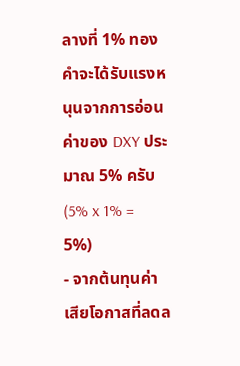ลางที่ 1% ทองคำจะได้รับแรงหนุนจากการอ่อนค่าของ DXY ประมาณ 5% ครับ (5% x 1% = 5%)
- จากต้นทุนค่าเสียโอกาสที่ลดล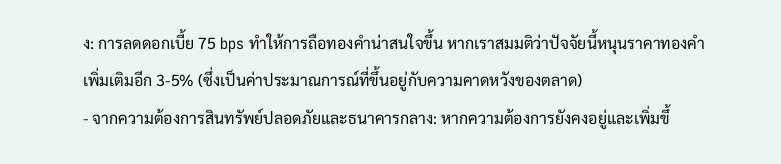ง: การลดดอกเบี้ย 75 bps ทำให้การถือทองคำน่าสนใจขึ้น หากเราสมมติว่าปัจจัยนี้หนุนราคาทองคำเพิ่มเติมอีก 3-5% (ซึ่งเป็นค่าประมาณการณ์ที่ขึ้นอยู่กับความคาดหวังของตลาด)
- จากความต้องการสินทรัพย์ปลอดภัยและธนาคารกลาง: หากความต้องการยังคงอยู่และเพิ่มขึ้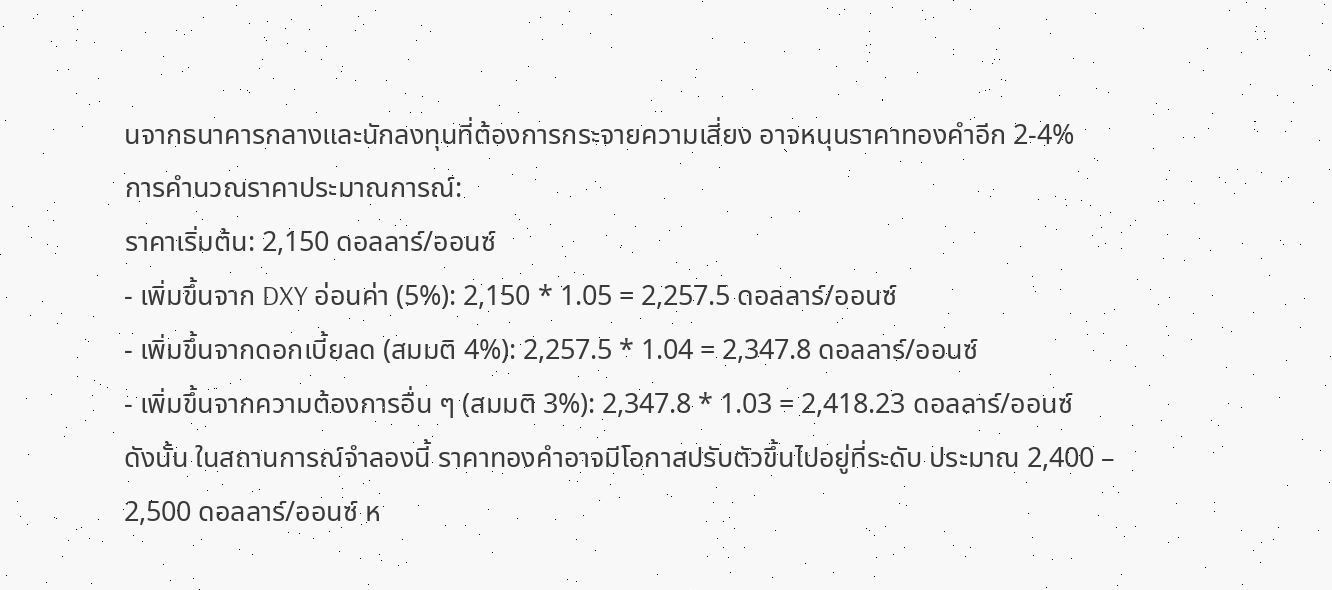นจากธนาคารกลางและนักลงทุนที่ต้องการกระจายความเสี่ยง อาจหนุนราคาทองคำอีก 2-4%
การคำนวณราคาประมาณการณ์:
ราคาเริ่มต้น: 2,150 ดอลลาร์/ออนซ์
- เพิ่มขึ้นจาก DXY อ่อนค่า (5%): 2,150 * 1.05 = 2,257.5 ดอลลาร์/ออนซ์
- เพิ่มขึ้นจากดอกเบี้ยลด (สมมติ 4%): 2,257.5 * 1.04 = 2,347.8 ดอลลาร์/ออนซ์
- เพิ่มขึ้นจากความต้องการอื่น ๆ (สมมติ 3%): 2,347.8 * 1.03 = 2,418.23 ดอลลาร์/ออนซ์
ดังนั้น ในสถานการณ์จำลองนี้ ราคาทองคำอาจมีโอกาสปรับตัวขึ้นไปอยู่ที่ระดับ ประมาณ 2,400 – 2,500 ดอลลาร์/ออนซ์ ห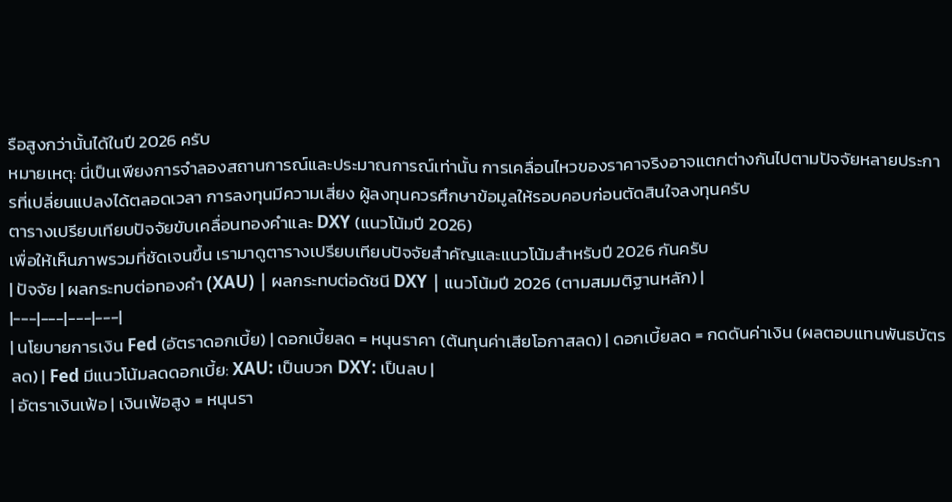รือสูงกว่านั้นได้ในปี 2026 ครับ
หมายเหตุ: นี่เป็นเพียงการจำลองสถานการณ์และประมาณการณ์เท่านั้น การเคลื่อนไหวของราคาจริงอาจแตกต่างกันไปตามปัจจัยหลายประการที่เปลี่ยนแปลงได้ตลอดเวลา การลงทุนมีความเสี่ยง ผู้ลงทุนควรศึกษาข้อมูลให้รอบคอบก่อนตัดสินใจลงทุนครับ
ตารางเปรียบเทียบปัจจัยขับเคลื่อนทองคำและ DXY (แนวโน้มปี 2026)
เพื่อให้เห็นภาพรวมที่ชัดเจนขึ้น เรามาดูตารางเปรียบเทียบปัจจัยสำคัญและแนวโน้มสำหรับปี 2026 กันครับ
| ปัจจัย | ผลกระทบต่อทองคำ (XAU) | ผลกระทบต่อดัชนี DXY | แนวโน้มปี 2026 (ตามสมมติฐานหลัก) |
|---|---|---|---|
| นโยบายการเงิน Fed (อัตราดอกเบี้ย) | ดอกเบี้ยลด = หนุนราคา (ต้นทุนค่าเสียโอกาสลด) | ดอกเบี้ยลด = กดดันค่าเงิน (ผลตอบแทนพันธบัตรลด) | Fed มีแนวโน้มลดดอกเบี้ย: XAU: เป็นบวก DXY: เป็นลบ |
| อัตราเงินเฟ้อ | เงินเฟ้อสูง = หนุนรา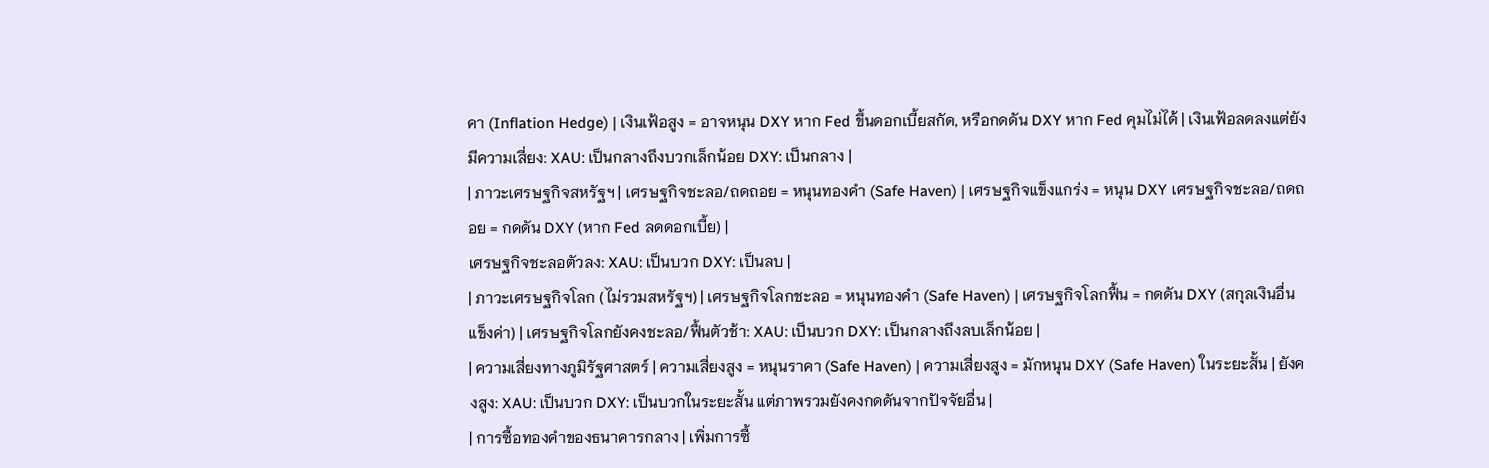คา (Inflation Hedge) | เงินเฟ้อสูง = อาจหนุน DXY หาก Fed ขึ้นดอกเบี้ยสกัด, หรือกดดัน DXY หาก Fed คุมไม่ได้ | เงินเฟ้อลดลงแต่ยังมีความเสี่ยง: XAU: เป็นกลางถึงบวกเล็กน้อย DXY: เป็นกลาง |
| ภาวะเศรษฐกิจสหรัฐฯ | เศรษฐกิจชะลอ/ถดถอย = หนุนทองคำ (Safe Haven) | เศรษฐกิจแข็งแกร่ง = หนุน DXY เศรษฐกิจชะลอ/ถดถอย = กดดัน DXY (หาก Fed ลดดอกเบี้ย) |
เศรษฐกิจชะลอตัวลง: XAU: เป็นบวก DXY: เป็นลบ |
| ภาวะเศรษฐกิจโลก (ไม่รวมสหรัฐฯ) | เศรษฐกิจโลกชะลอ = หนุนทองคำ (Safe Haven) | เศรษฐกิจโลกฟื้น = กดดัน DXY (สกุลเงินอื่นแข็งค่า) | เศรษฐกิจโลกยังคงชะลอ/ฟื้นตัวช้า: XAU: เป็นบวก DXY: เป็นกลางถึงลบเล็กน้อย |
| ความเสี่ยงทางภูมิรัฐศาสตร์ | ความเสี่ยงสูง = หนุนราคา (Safe Haven) | ความเสี่ยงสูง = มักหนุน DXY (Safe Haven) ในระยะสั้น | ยังคงสูง: XAU: เป็นบวก DXY: เป็นบวกในระยะสั้น แต่ภาพรวมยังคงกดดันจากปัจจัยอื่น |
| การซื้อทองคำของธนาคารกลาง | เพิ่มการซื้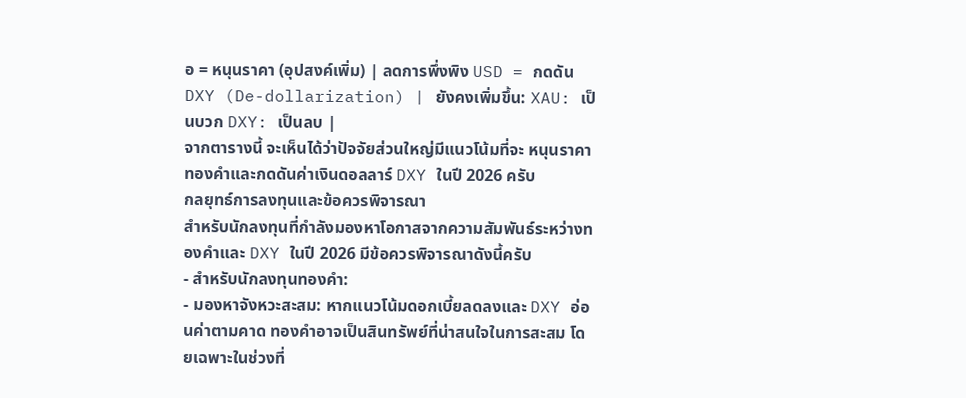อ = หนุนราคา (อุปสงค์เพิ่ม) | ลดการพึ่งพิง USD = กดดัน DXY (De-dollarization) | ยังคงเพิ่มขึ้น: XAU: เป็นบวก DXY: เป็นลบ |
จากตารางนี้ จะเห็นได้ว่าปัจจัยส่วนใหญ่มีแนวโน้มที่จะ หนุนราคาทองคำและกดดันค่าเงินดอลลาร์ DXY ในปี 2026 ครับ
กลยุทธ์การลงทุนและข้อควรพิจารณา
สำหรับนักลงทุนที่กำลังมองหาโอกาสจากความสัมพันธ์ระหว่างทองคำและ DXY ในปี 2026 มีข้อควรพิจารณาดังนี้ครับ
- สำหรับนักลงทุนทองคำ:
- มองหาจังหวะสะสม: หากแนวโน้มดอกเบี้ยลดลงและ DXY อ่อนค่าตามคาด ทองคำอาจเป็นสินทรัพย์ที่น่าสนใจในการสะสม โดยเฉพาะในช่วงที่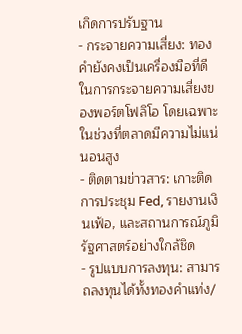เกิดการปรับฐาน
- กระจายความเสี่ยง: ทองคำยังคงเป็นเครื่องมือที่ดีในการกระจายความเสี่ยงของพอร์ตโฟลิโอ โดยเฉพาะในช่วงที่ตลาดมีความไม่แน่นอนสูง
- ติดตามข่าวสาร: เกาะติดการประชุม Fed, รายงานเงินเฟ้อ, และสถานการณ์ภูมิรัฐศาสตร์อย่างใกล้ชิด
- รูปแบบการลงทุน: สามารถลงทุนได้ทั้งทองคำแท่ง/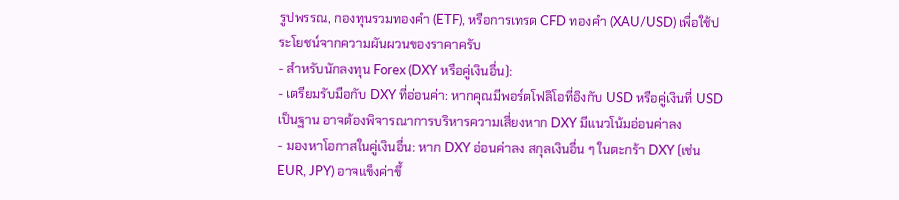รูปพรรณ, กองทุนรวมทองคำ (ETF), หรือการเทรด CFD ทองคำ (XAU/USD) เพื่อใช้ประโยชน์จากความผันผวนของราคาครับ
- สำหรับนักลงทุน Forex (DXY หรือคู่เงินอื่น):
- เตรียมรับมือกับ DXY ที่อ่อนค่า: หากคุณมีพอร์ตโฟลิโอที่อิงกับ USD หรือคู่เงินที่ USD เป็นฐาน อาจต้องพิจารณาการบริหารความเสี่ยงหาก DXY มีแนวโน้มอ่อนค่าลง
- มองหาโอกาสในคู่เงินอื่น: หาก DXY อ่อนค่าลง สกุลเงินอื่น ๆ ในตะกร้า DXY (เช่น EUR, JPY) อาจแข็งค่าขึ้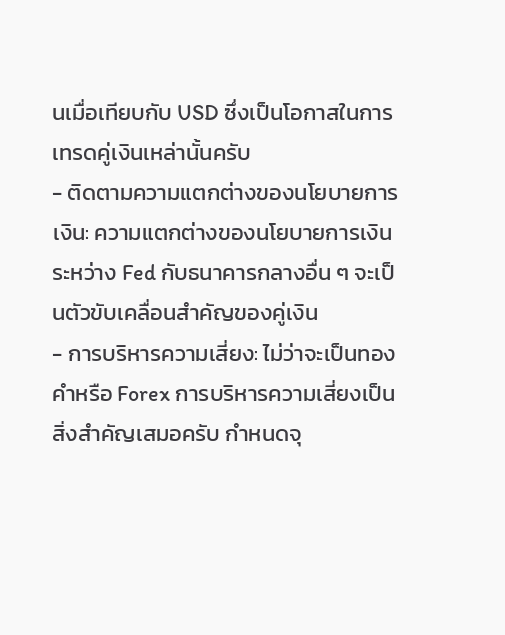นเมื่อเทียบกับ USD ซึ่งเป็นโอกาสในการเทรดคู่เงินเหล่านั้นครับ
- ติดตามความแตกต่างของนโยบายการเงิน: ความแตกต่างของนโยบายการเงินระหว่าง Fed กับธนาคารกลางอื่น ๆ จะเป็นตัวขับเคลื่อนสำคัญของคู่เงิน
- การบริหารความเสี่ยง: ไม่ว่าจะเป็นทองคำหรือ Forex การบริหารความเสี่ยงเป็นสิ่งสำคัญเสมอครับ กำหนดจุ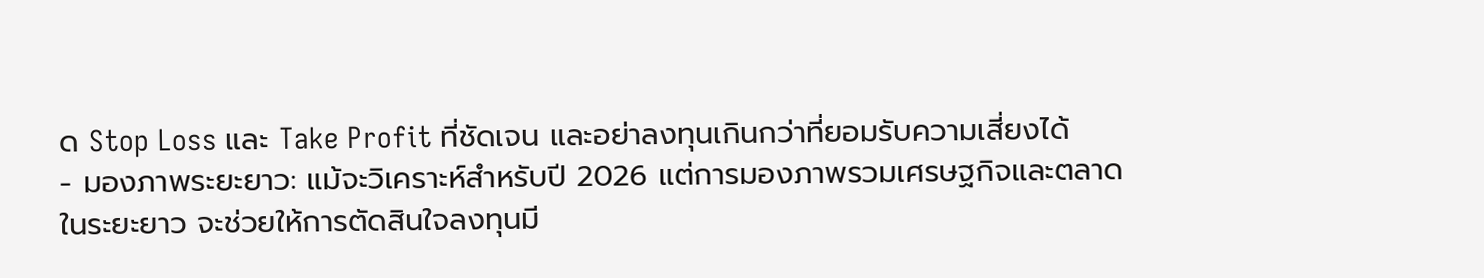ด Stop Loss และ Take Profit ที่ชัดเจน และอย่าลงทุนเกินกว่าที่ยอมรับความเสี่ยงได้
- มองภาพระยะยาว: แม้จะวิเคราะห์สำหรับปี 2026 แต่การมองภาพรวมเศรษฐกิจและตลาดในระยะยาว จะช่วยให้การตัดสินใจลงทุนมี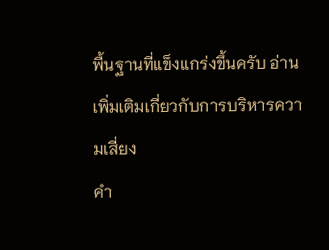พื้นฐานที่แข็งแกร่งขึ้นครับ อ่านเพิ่มเติมเกี่ยวกับการบริหารความเสี่ยง
คำ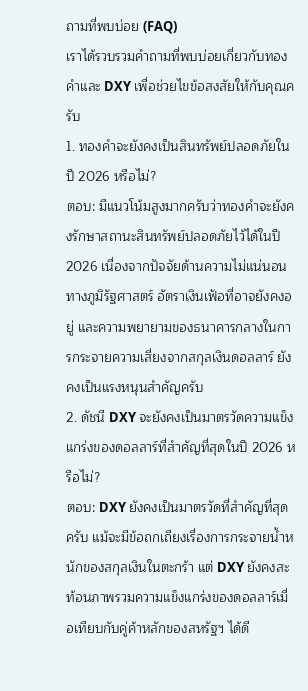ถามที่พบบ่อย (FAQ)
เราได้รวบรวมคำถามที่พบบ่อยเกี่ยวกับทองคำและ DXY เพื่อช่วยไขข้อสงสัยให้กับคุณครับ
1. ทองคำจะยังคงเป็นสินทรัพย์ปลอดภัยในปี 2026 หรือไม่?
ตอบ: มีแนวโน้มสูงมากครับว่าทองคำจะยังคงรักษาสถานะสินทรัพย์ปลอดภัยไว้ได้ในปี 2026 เนื่องจากปัจจัยด้านความไม่แน่นอนทางภูมิรัฐศาสตร์ อัตราเงินเฟ้อที่อาจยังคงอยู่ และความพยายามของธนาคารกลางในการกระจายความเสี่ยงจากสกุลเงินดอลลาร์ ยังคงเป็นแรงหนุนสำคัญครับ
2. ดัชนี DXY จะยังคงเป็นมาตรวัดความแข็งแกร่งของดอลลาร์ที่สำคัญที่สุดในปี 2026 หรือไม่?
ตอบ: DXY ยังคงเป็นมาตรวัดที่สำคัญที่สุดครับ แม้จะมีข้อถกเถียงเรื่องการกระจายน้ำหนักของสกุลเงินในตะกร้า แต่ DXY ยังคงสะท้อนภาพรวมความแข็งแกร่งของดอลลาร์เมื่อเทียบกับคู่ค้าหลักของสหรัฐฯ ได้ดี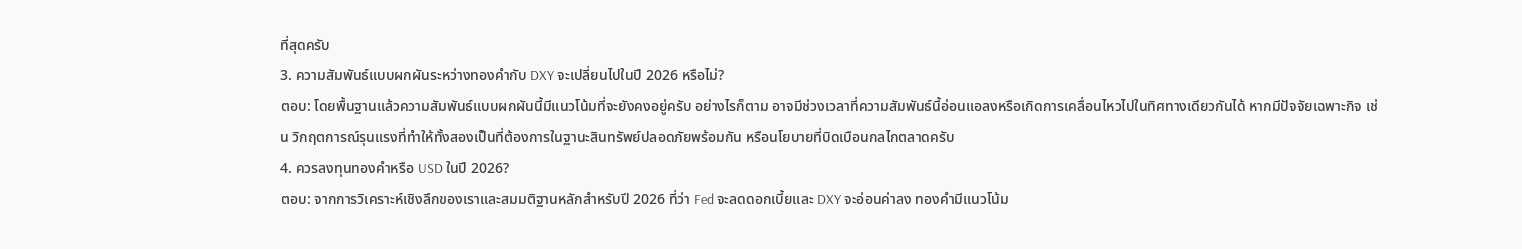ที่สุดครับ
3. ความสัมพันธ์แบบผกผันระหว่างทองคำกับ DXY จะเปลี่ยนไปในปี 2026 หรือไม่?
ตอบ: โดยพื้นฐานแล้วความสัมพันธ์แบบผกผันนี้มีแนวโน้มที่จะยังคงอยู่ครับ อย่างไรก็ตาม อาจมีช่วงเวลาที่ความสัมพันธ์นี้อ่อนแอลงหรือเกิดการเคลื่อนไหวไปในทิศทางเดียวกันได้ หากมีปัจจัยเฉพาะกิจ เช่น วิกฤตการณ์รุนแรงที่ทำให้ทั้งสองเป็นที่ต้องการในฐานะสินทรัพย์ปลอดภัยพร้อมกัน หรือนโยบายที่บิดเบือนกลไกตลาดครับ
4. ควรลงทุนทองคำหรือ USD ในปี 2026?
ตอบ: จากการวิเคราะห์เชิงลึกของเราและสมมติฐานหลักสำหรับปี 2026 ที่ว่า Fed จะลดดอกเบี้ยและ DXY จะอ่อนค่าลง ทองคำมีแนวโน้ม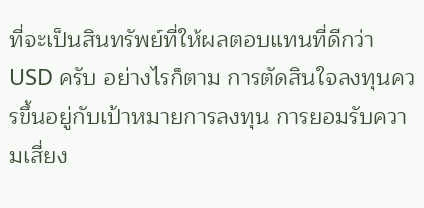ที่จะเป็นสินทรัพย์ที่ให้ผลตอบแทนที่ดีกว่า USD ครับ อย่างไรก็ตาม การตัดสินใจลงทุนควรขึ้นอยู่กับเป้าหมายการลงทุน การยอมรับความเสี่ยง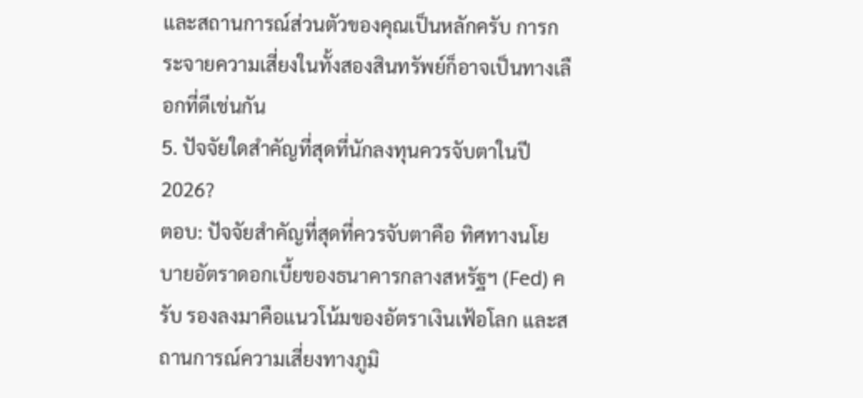และสถานการณ์ส่วนตัวของคุณเป็นหลักครับ การกระจายความเสี่ยงในทั้งสองสินทรัพย์ก็อาจเป็นทางเลือกที่ดีเช่นกัน
5. ปัจจัยใดสำคัญที่สุดที่นักลงทุนควรจับตาในปี 2026?
ตอบ: ปัจจัยสำคัญที่สุดที่ควรจับตาคือ ทิศทางนโยบายอัตราดอกเบี้ยของธนาคารกลางสหรัฐฯ (Fed) ครับ รองลงมาคือแนวโน้มของอัตราเงินเฟ้อโลก และสถานการณ์ความเสี่ยงทางภูมิ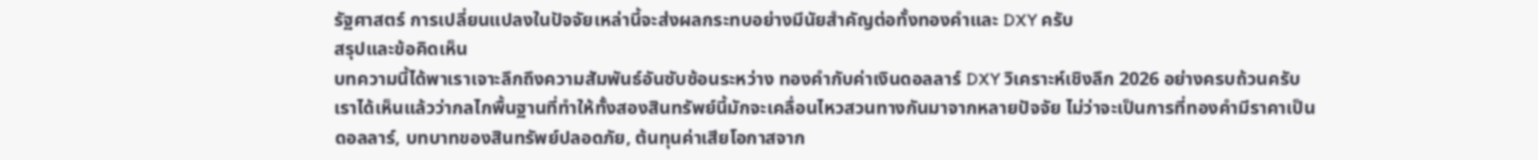รัฐศาสตร์ การเปลี่ยนแปลงในปัจจัยเหล่านี้จะส่งผลกระทบอย่างมีนัยสำคัญต่อทั้งทองคำและ DXY ครับ
สรุปและข้อคิดเห็น
บทความนี้ได้พาเราเจาะลึกถึงความสัมพันธ์อันซับซ้อนระหว่าง ทองคำกับค่าเงินดอลลาร์ DXY วิเคราะห์เชิงลึก 2026 อย่างครบถ้วนครับ เราได้เห็นแล้วว่ากลไกพื้นฐานที่ทำให้ทั้งสองสินทรัพย์นี้มักจะเคลื่อนไหวสวนทางกันมาจากหลายปัจจัย ไม่ว่าจะเป็นการที่ทองคำมีราคาเป็นดอลลาร์, บทบาทของสินทรัพย์ปลอดภัย, ต้นทุนค่าเสียโอกาสจาก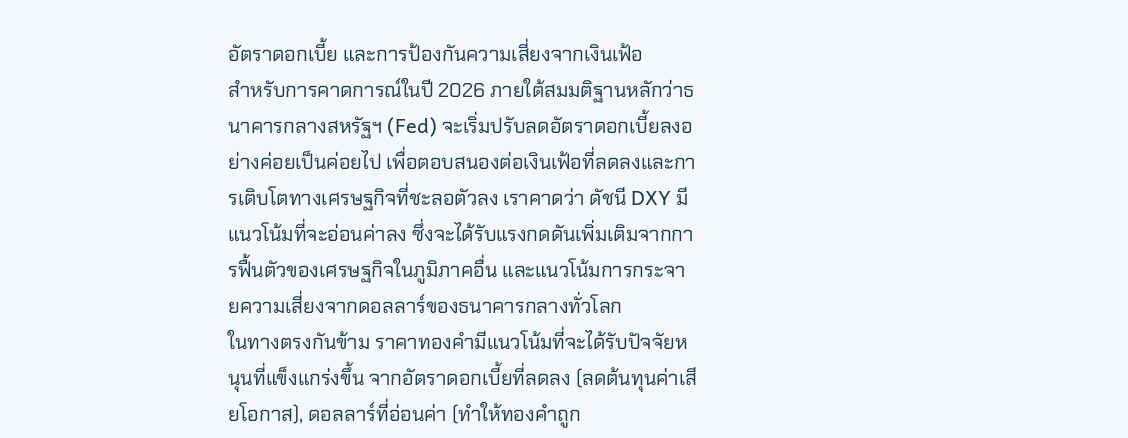อัตราดอกเบี้ย และการป้องกันความเสี่ยงจากเงินเฟ้อ
สำหรับการคาดการณ์ในปี 2026 ภายใต้สมมติฐานหลักว่าธนาคารกลางสหรัฐฯ (Fed) จะเริ่มปรับลดอัตราดอกเบี้ยลงอย่างค่อยเป็นค่อยไป เพื่อตอบสนองต่อเงินเฟ้อที่ลดลงและการเติบโตทางเศรษฐกิจที่ชะลอตัวลง เราคาดว่า ดัชนี DXY มีแนวโน้มที่จะอ่อนค่าลง ซึ่งจะได้รับแรงกดดันเพิ่มเติมจากการฟื้นตัวของเศรษฐกิจในภูมิภาคอื่น และแนวโน้มการกระจายความเสี่ยงจากดอลลาร์ของธนาคารกลางทั่วโลก
ในทางตรงกันข้าม ราคาทองคำมีแนวโน้มที่จะได้รับปัจจัยหนุนที่แข็งแกร่งขึ้น จากอัตราดอกเบี้ยที่ลดลง (ลดต้นทุนค่าเสียโอกาส), ดอลลาร์ที่อ่อนค่า (ทำให้ทองคำถูก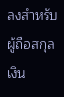ลงสำหรับผู้ถือสกุลเงิน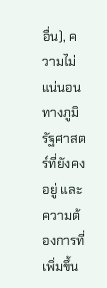อื่น), ความไม่แน่นอนทางภูมิรัฐศาสตร์ที่ยังคงอยู่ และความต้องการที่เพิ่มขึ้น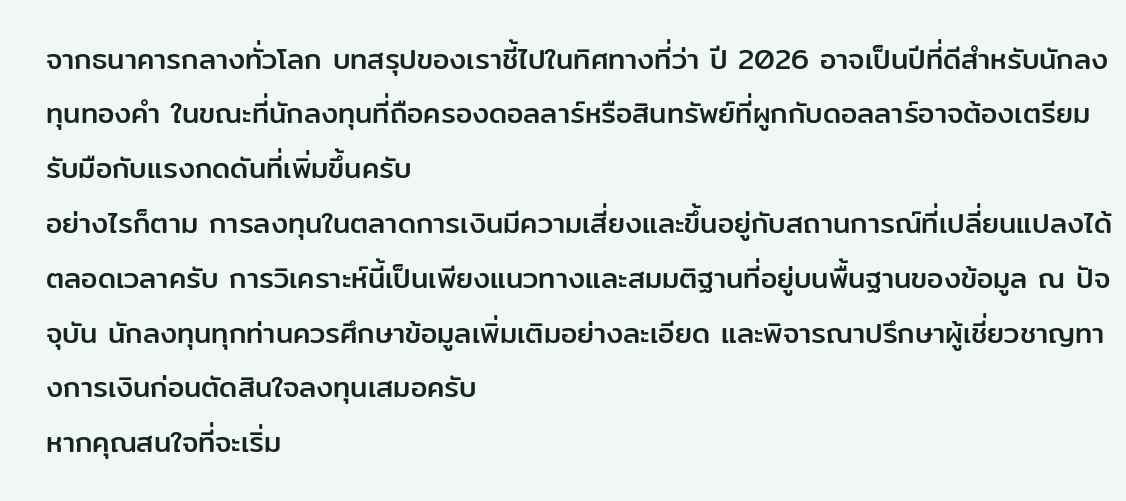จากธนาคารกลางทั่วโลก บทสรุปของเราชี้ไปในทิศทางที่ว่า ปี 2026 อาจเป็นปีที่ดีสำหรับนักลงทุนทองคำ ในขณะที่นักลงทุนที่ถือครองดอลลาร์หรือสินทรัพย์ที่ผูกกับดอลลาร์อาจต้องเตรียมรับมือกับแรงกดดันที่เพิ่มขึ้นครับ
อย่างไรก็ตาม การลงทุนในตลาดการเงินมีความเสี่ยงและขึ้นอยู่กับสถานการณ์ที่เปลี่ยนแปลงได้ตลอดเวลาครับ การวิเคราะห์นี้เป็นเพียงแนวทางและสมมติฐานที่อยู่บนพื้นฐานของข้อมูล ณ ปัจจุบัน นักลงทุนทุกท่านควรศึกษาข้อมูลเพิ่มเติมอย่างละเอียด และพิจารณาปรึกษาผู้เชี่ยวชาญทางการเงินก่อนตัดสินใจลงทุนเสมอครับ
หากคุณสนใจที่จะเริ่ม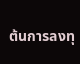ต้นการลงทุ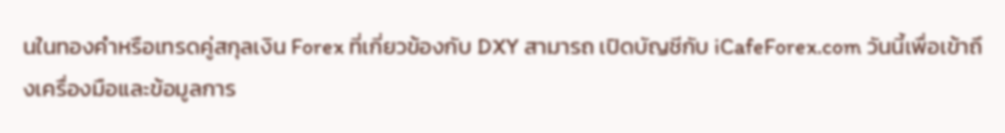นในทองคำหรือเทรดคู่สกุลเงิน Forex ที่เกี่ยวข้องกับ DXY สามารถ เปิดบัญชีกับ iCafeForex.com วันนี้เพื่อเข้าถึงเครื่องมือและข้อมูลการ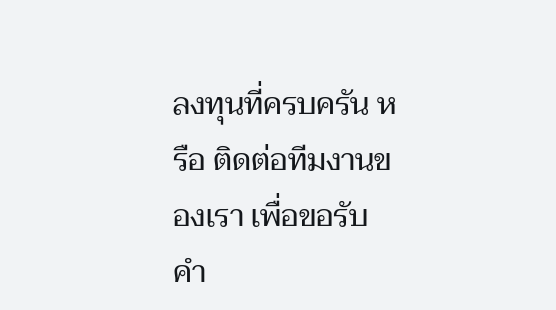ลงทุนที่ครบครัน หรือ ติดต่อทีมงานของเรา เพื่อขอรับคำ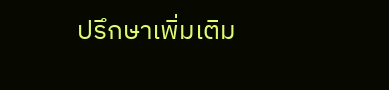ปรึกษาเพิ่มเติม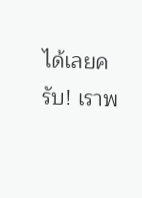ได้เลยครับ! เราพ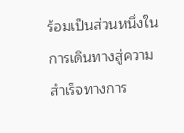ร้อมเป็นส่วนหนึ่งในการเดินทางสู่ความสำเร็จทางการ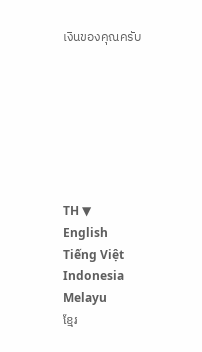เงินของคุณครับ







TH ▼
English
Tiếng Việt
Indonesia
Melayu
ខ្មែរ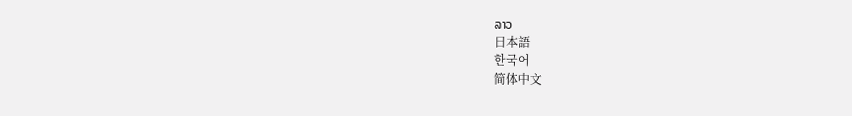ລາວ
日本語
한국어
简体中文